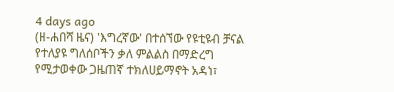4 days ago
(ዘ-ሐበሻ ዜና) 'እግረኛው' በተሰኘው የዩቲዩብ ቻናል የተለያዩ ግለሰቦችን ቃለ ምልልስ በማድረግ የሚታወቀው ጋዜጠኛ ተክለሀይማኖት አዳነ፣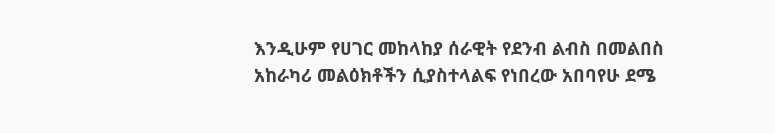እንዲሁም የሀገር መከላከያ ሰራዊት የደንብ ልብስ በመልበስ አከራካሪ መልዕክቶችን ሲያስተላልፍ የነበረው አበባየሁ ደሜ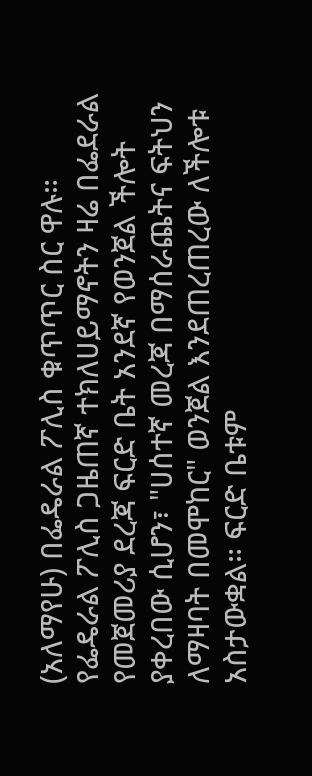(አለማየሁ) በፌዴራል ፖሊስ ቁጥጥር ስር ዋሉ።
የፌዴራል ፖሊስ ጋዜጠኛ ተክለሀይማኖትን ዛሬ በፌደራል የመጀመሪያ ደረጃ ፍርድ ቤት አንደኛ የወንጀል ችሎት ያቀረበው ሲሆን፣ "ሀሰተኛ መረጃ በማሰራጨትና ፍትህን ለማዛባት በመሞከር" ወንጀል እንደጠረጠረው ለችሎቱ አስታውቋል። ፍርድ ቤቱም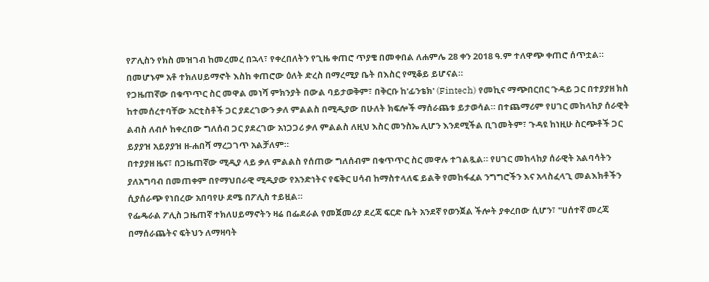የፖሊስን የክስ መዝገብ ከመረመረ በኋላ፣ የቀረበለትን የጊዜ ቀጠሮ ጥያቄ በመቀበል ለሐምሌ 28 ቀን 2018 ዓ.ም ተለዋጭ ቀጠሮ ሰጥቷል። በመሆኑም አቶ ተክለሀይማኖት እስከ ቀጠሮው ዕለት ድረስ በማረሚያ ቤት በእስር የሚቆይ ይሆናል።
የጋዜጠኛው በቁጥጥር ስር መዋል መነሻ ምክንያት በውል ባይታወቅም፣ በቅርቡ ከ'ፊንቴክ' (Fintech) የመኪና ማጭበርበር ጉዳይ ጋር በተያያዘ ክስ ከተመሰረተባቸው አርቲስቶች ጋር ያደረገውን ቃለ ምልልስ በሚዲያው በሁለት ክፍሎች ማሰራጨቱ ይታወሳል። በተጨማሪም የሀገር መከላከያ ሰራዊት ልብስ ለብሶ ከቀረበው ግለሰብ ጋር ያደረገው አነጋጋሪ ቃለ ምልልስ ለዚህ እስር መንስኤ ሊሆን እንደሚችል ቢገመትም፣ ጉዳዩ ከነዚሁ ስርጭቶች ጋር ይያያዝ አይያያዝ ዘ-ሐበሻ ማረጋገጥ አልቻለም።
በተያያዘ ዜና፣ በጋዜጠኛው ሚዲያ ላይ ቃለ ምልልስ የሰጠው ግለሰብም በቁጥጥር ስር መዋሉ ተገልጿል። የሀገር መከላከያ ሰራዊት አልባሳትን ያለአግባብ በመጠቀም በየማህበራዊ ሚዲያው የአንድነትና የፍቅር ሀሳብ ከማስተላለፍ ይልቅ የመከፋፈል ንግግሮችን እና አላስፈላጊ መልእክቶችን ሲያሰራጭ የነበረው አበባየሁ ደሜ በፖሊስ ተይዟል።
የፌዴራል ፖሊስ ጋዜጠኛ ተክለሀይማኖትን ዛሬ በፌደራል የመጀመሪያ ደረጃ ፍርድ ቤት አንደኛ የወንጀል ችሎት ያቀረበው ሲሆን፣ "ሀሰተኛ መረጃ በማሰራጨትና ፍትህን ለማዛባት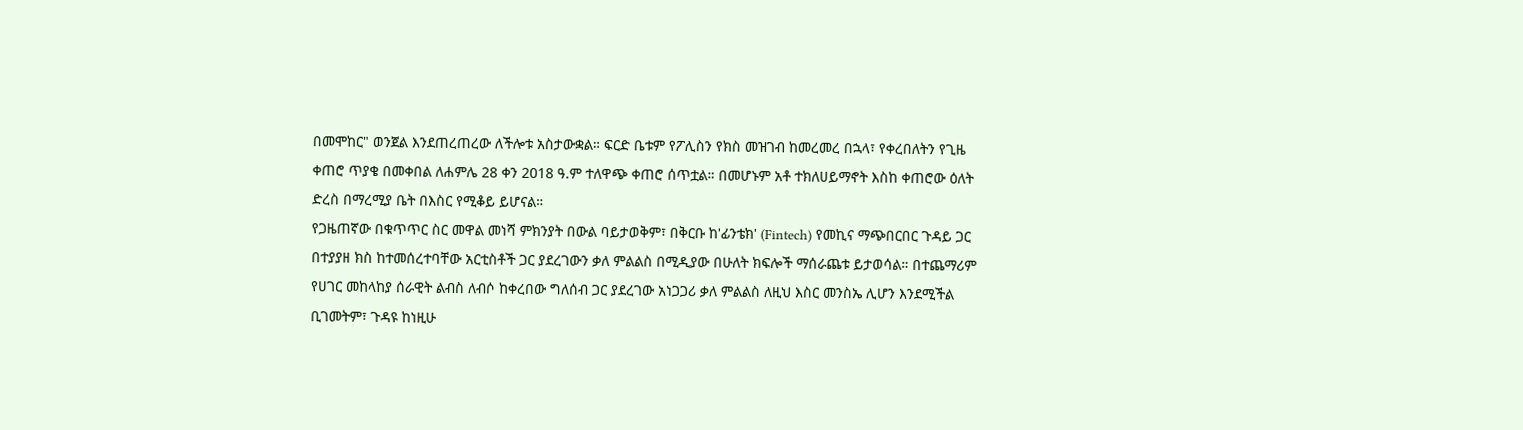በመሞከር" ወንጀል እንደጠረጠረው ለችሎቱ አስታውቋል። ፍርድ ቤቱም የፖሊስን የክስ መዝገብ ከመረመረ በኋላ፣ የቀረበለትን የጊዜ ቀጠሮ ጥያቄ በመቀበል ለሐምሌ 28 ቀን 2018 ዓ.ም ተለዋጭ ቀጠሮ ሰጥቷል። በመሆኑም አቶ ተክለሀይማኖት እስከ ቀጠሮው ዕለት ድረስ በማረሚያ ቤት በእስር የሚቆይ ይሆናል።
የጋዜጠኛው በቁጥጥር ስር መዋል መነሻ ምክንያት በውል ባይታወቅም፣ በቅርቡ ከ'ፊንቴክ' (Fintech) የመኪና ማጭበርበር ጉዳይ ጋር በተያያዘ ክስ ከተመሰረተባቸው አርቲስቶች ጋር ያደረገውን ቃለ ምልልስ በሚዲያው በሁለት ክፍሎች ማሰራጨቱ ይታወሳል። በተጨማሪም የሀገር መከላከያ ሰራዊት ልብስ ለብሶ ከቀረበው ግለሰብ ጋር ያደረገው አነጋጋሪ ቃለ ምልልስ ለዚህ እስር መንስኤ ሊሆን እንደሚችል ቢገመትም፣ ጉዳዩ ከነዚሁ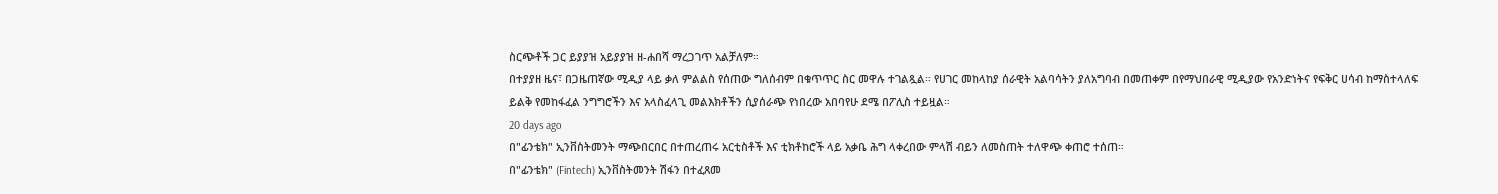ስርጭቶች ጋር ይያያዝ አይያያዝ ዘ-ሐበሻ ማረጋገጥ አልቻለም።
በተያያዘ ዜና፣ በጋዜጠኛው ሚዲያ ላይ ቃለ ምልልስ የሰጠው ግለሰብም በቁጥጥር ስር መዋሉ ተገልጿል። የሀገር መከላከያ ሰራዊት አልባሳትን ያለአግባብ በመጠቀም በየማህበራዊ ሚዲያው የአንድነትና የፍቅር ሀሳብ ከማስተላለፍ ይልቅ የመከፋፈል ንግግሮችን እና አላስፈላጊ መልእክቶችን ሲያሰራጭ የነበረው አበባየሁ ደሜ በፖሊስ ተይዟል።
20 days ago
በ"ፊንቴክ" ኢንቨስትመንት ማጭበርበር በተጠረጠሩ አርቲስቶች እና ቲክቶከሮች ላይ አቃቤ ሕግ ላቀረበው ምላሽ ብይን ለመስጠት ተለዋጭ ቀጠሮ ተሰጠ።
በ"ፊንቴክ" (Fintech) ኢንቨስትመንት ሽፋን በተፈጸመ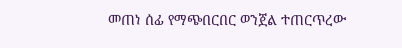መጠነ ሰፊ የማጭበርበር ወንጀል ተጠርጥረው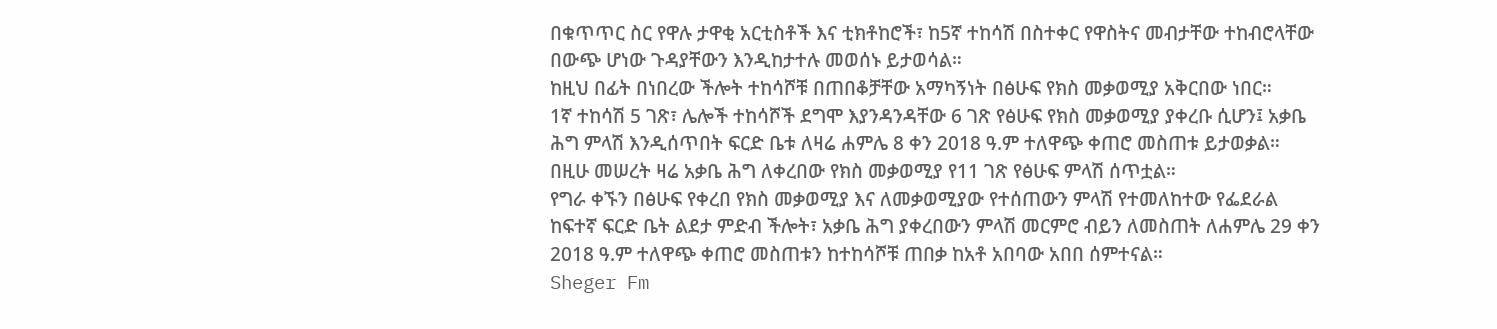በቁጥጥር ስር የዋሉ ታዋቂ አርቲስቶች እና ቲክቶከሮች፣ ከ5ኛ ተከሳሽ በስተቀር የዋስትና መብታቸው ተከብሮላቸው በውጭ ሆነው ጉዳያቸውን እንዲከታተሉ መወሰኑ ይታወሳል።
ከዚህ በፊት በነበረው ችሎት ተከሳሾቹ በጠበቆቻቸው አማካኝነት በፅሁፍ የክስ መቃወሚያ አቅርበው ነበር።
1ኛ ተከሳሽ 5 ገጽ፣ ሌሎች ተከሳሾች ደግሞ እያንዳንዳቸው 6 ገጽ የፅሁፍ የክስ መቃወሚያ ያቀረቡ ሲሆን፤ አቃቤ ሕግ ምላሽ እንዲሰጥበት ፍርድ ቤቱ ለዛሬ ሐምሌ 8 ቀን 2018 ዓ.ም ተለዋጭ ቀጠሮ መስጠቱ ይታወቃል።
በዚሁ መሠረት ዛሬ አቃቤ ሕግ ለቀረበው የክስ መቃወሚያ የ11 ገጽ የፅሁፍ ምላሽ ሰጥቷል።
የግራ ቀኙን በፅሁፍ የቀረበ የክስ መቃወሚያ እና ለመቃወሚያው የተሰጠውን ምላሽ የተመለከተው የፌደራል ከፍተኛ ፍርድ ቤት ልደታ ምድብ ችሎት፣ አቃቤ ሕግ ያቀረበውን ምላሽ መርምሮ ብይን ለመስጠት ለሐምሌ 29 ቀን 2018 ዓ.ም ተለዋጭ ቀጠሮ መስጠቱን ከተከሳሾቹ ጠበቃ ከአቶ አበባው አበበ ሰምተናል።
Sheger Fm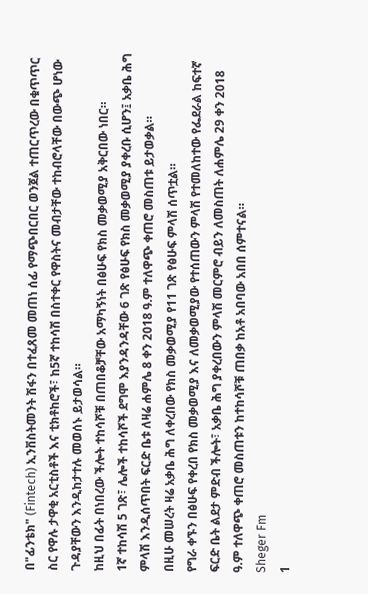በ"ፊንቴክ" (Fintech) ኢንቨስትመንት ሽፋን በተፈጸመ መጠነ ሰፊ የማጭበርበር ወንጀል ተጠርጥረው በቁጥጥር ስር የዋሉ ታዋቂ አርቲስቶች እና ቲክቶከሮች፣ ከ5ኛ ተከሳሽ በስተቀር የዋስትና መብታቸው ተከብሮላቸው በውጭ ሆነው ጉዳያቸውን እንዲከታተሉ መወሰኑ ይታወሳል።
ከዚህ በፊት በነበረው ችሎት ተከሳሾቹ በጠበቆቻቸው አማካኝነት በፅሁፍ የክስ መቃወሚያ አቅርበው ነበር።
1ኛ ተከሳሽ 5 ገጽ፣ ሌሎች ተከሳሾች ደግሞ እያንዳንዳቸው 6 ገጽ የፅሁፍ የክስ መቃወሚያ ያቀረቡ ሲሆን፤ አቃቤ ሕግ ምላሽ እንዲሰጥበት ፍርድ ቤቱ ለዛሬ ሐምሌ 8 ቀን 2018 ዓ.ም ተለዋጭ ቀጠሮ መስጠቱ ይታወቃል።
በዚሁ መሠረት ዛሬ አቃቤ ሕግ ለቀረበው የክስ መቃወሚያ የ11 ገጽ የፅሁፍ ምላሽ ሰጥቷል።
የግራ ቀኙን በፅሁፍ የቀረበ የክስ መቃወሚያ እና ለመቃወሚያው የተሰጠውን ምላሽ የተመለከተው የፌደራል ከፍተኛ ፍርድ ቤት ልደታ ምድብ ችሎት፣ አቃቤ ሕግ ያቀረበውን ምላሽ መርምሮ ብይን ለመስጠት ለሐምሌ 29 ቀን 2018 ዓ.ም ተለዋጭ ቀጠሮ መስጠቱን ከተከሳሾቹ ጠበቃ ከአቶ አበባው አበበ ሰምተናል።
Sheger Fm
1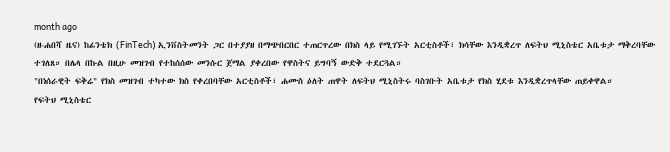month ago
(ዘ-ሐበሻ ዜና) ከፊንቴክ (FinTech) ኢንቨስትመንት ጋር በተያያዘ በማጭበርበር ተጠርጥረው በክስ ላይ የሚገኙት አርቲስቶች፣ ክሳቸው እንዲቋረጥ ለፍትህ ሚኒስቴር አቤቱታ ማቅረባቸው ተገለጸ። በሌላ በኩል በዚሁ መዝገብ የተከሰሰው መንሱር ጀማል ያቀረበው የዋስትና ይግባኝ ውድቅ ተደርጓል።
"በነሰራዊት ፍቅሬ" የክስ መዝገብ ተካተው ክስ የቀረበባቸው አርቲስቶች፣ ሐሙስ ዕለት ጠዋት ለፍትህ ሚኒስትሩ ባስገቡት አቤቱታ የክስ ሂደቱ እንዲቋረጥላቸው ጠይቀዋል።
የፍትህ ሚኒስቴር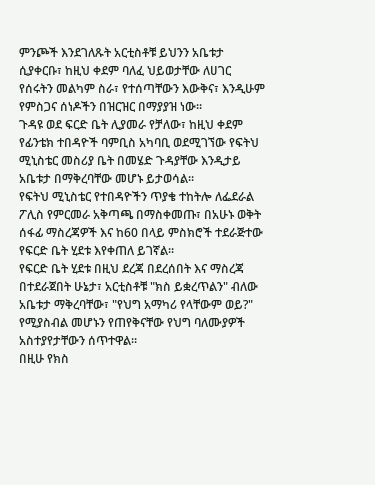ምንጮች እንደገለጹት አርቲስቶቹ ይህንን አቤቱታ ሲያቀርቡ፣ ከዚህ ቀደም ባለፈ ህይወታቸው ለሀገር የሰሩትን መልካም ስራ፣ የተሰጣቸውን እውቅና፣ እንዲሁም የምስጋና ሰነዶችን በዝርዝር በማያያዝ ነው።
ጉዳዩ ወደ ፍርድ ቤት ሊያመራ የቻለው፣ ከዚህ ቀደም የፊንቴክ ተበዳዮች ባምቢስ አካባቢ ወደሚገኘው የፍትህ ሚኒስቴር መስሪያ ቤት በመሄድ ጉዳያቸው እንዲታይ አቤቱታ በማቅረባቸው መሆኑ ይታወሳል።
የፍትህ ሚኒስቴር የተበዳዮችን ጥያቄ ተከትሎ ለፌደራል ፖሊስ የምርመራ አቅጣጫ በማስቀመጡ፣ በአሁኑ ወቅት ሰፋፊ ማስረጃዎች እና ከ60 በላይ ምስክሮች ተደራጅተው የፍርድ ቤት ሂደቱ እየቀጠለ ይገኛል።
የፍርድ ቤት ሂደቱ በዚህ ደረጃ በደረሰበት እና ማስረጃ በተደራጀበት ሁኔታ፣ አርቲስቶቹ "ክስ ይቋረጥልን" ብለው አቤቱታ ማቅረባቸው፣ "የህግ አማካሪ የላቸውም ወይ?" የሚያስብል መሆኑን የጠየቅናቸው የህግ ባለሙያዎች አስተያየታቸውን ሰጥተዋል።
በዚሁ የክስ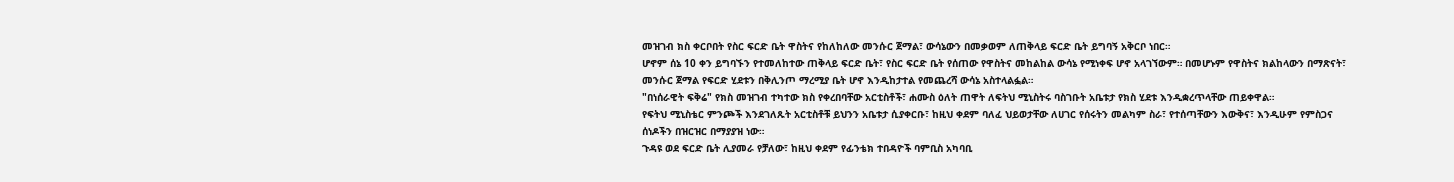መዝገብ ክስ ቀርቦበት የስር ፍርድ ቤት ዋስትና የከለከለው መንሱር ጀማል፣ ውሳኔውን በመቃወም ለጠቅላይ ፍርድ ቤት ይግባኝ አቅርቦ ነበር።
ሆኖም ሰኔ 10 ቀን ይግባኙን የተመለከተው ጠቅላይ ፍርድ ቤት፣ የስር ፍርድ ቤት የሰጠው የዋስትና መከልከል ውሳኔ የሚነቀፍ ሆኖ አላገኘውም። በመሆኑም የዋስትና ክልከላውን በማጽናት፣ መንሱር ጀማል የፍርድ ሂደቱን በቅሊንጦ ማረሚያ ቤት ሆኖ እንዲከታተል የመጨረሻ ውሳኔ አስተላልፏል።
"በነሰራዊት ፍቅሬ" የክስ መዝገብ ተካተው ክስ የቀረበባቸው አርቲስቶች፣ ሐሙስ ዕለት ጠዋት ለፍትህ ሚኒስትሩ ባስገቡት አቤቱታ የክስ ሂደቱ እንዲቋረጥላቸው ጠይቀዋል።
የፍትህ ሚኒስቴር ምንጮች እንደገለጹት አርቲስቶቹ ይህንን አቤቱታ ሲያቀርቡ፣ ከዚህ ቀደም ባለፈ ህይወታቸው ለሀገር የሰሩትን መልካም ስራ፣ የተሰጣቸውን እውቅና፣ እንዲሁም የምስጋና ሰነዶችን በዝርዝር በማያያዝ ነው።
ጉዳዩ ወደ ፍርድ ቤት ሊያመራ የቻለው፣ ከዚህ ቀደም የፊንቴክ ተበዳዮች ባምቢስ አካባቢ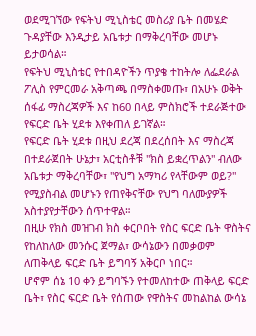ወደሚገኘው የፍትህ ሚኒስቴር መስሪያ ቤት በመሄድ ጉዳያቸው እንዲታይ አቤቱታ በማቅረባቸው መሆኑ ይታወሳል።
የፍትህ ሚኒስቴር የተበዳዮችን ጥያቄ ተከትሎ ለፌደራል ፖሊስ የምርመራ አቅጣጫ በማስቀመጡ፣ በአሁኑ ወቅት ሰፋፊ ማስረጃዎች እና ከ60 በላይ ምስክሮች ተደራጅተው የፍርድ ቤት ሂደቱ እየቀጠለ ይገኛል።
የፍርድ ቤት ሂደቱ በዚህ ደረጃ በደረሰበት እና ማስረጃ በተደራጀበት ሁኔታ፣ አርቲስቶቹ "ክስ ይቋረጥልን" ብለው አቤቱታ ማቅረባቸው፣ "የህግ አማካሪ የላቸውም ወይ?" የሚያስብል መሆኑን የጠየቅናቸው የህግ ባለሙያዎች አስተያየታቸውን ሰጥተዋል።
በዚሁ የክስ መዝገብ ክስ ቀርቦበት የስር ፍርድ ቤት ዋስትና የከለከለው መንሱር ጀማል፣ ውሳኔውን በመቃወም ለጠቅላይ ፍርድ ቤት ይግባኝ አቅርቦ ነበር።
ሆኖም ሰኔ 10 ቀን ይግባኙን የተመለከተው ጠቅላይ ፍርድ ቤት፣ የስር ፍርድ ቤት የሰጠው የዋስትና መከልከል ውሳኔ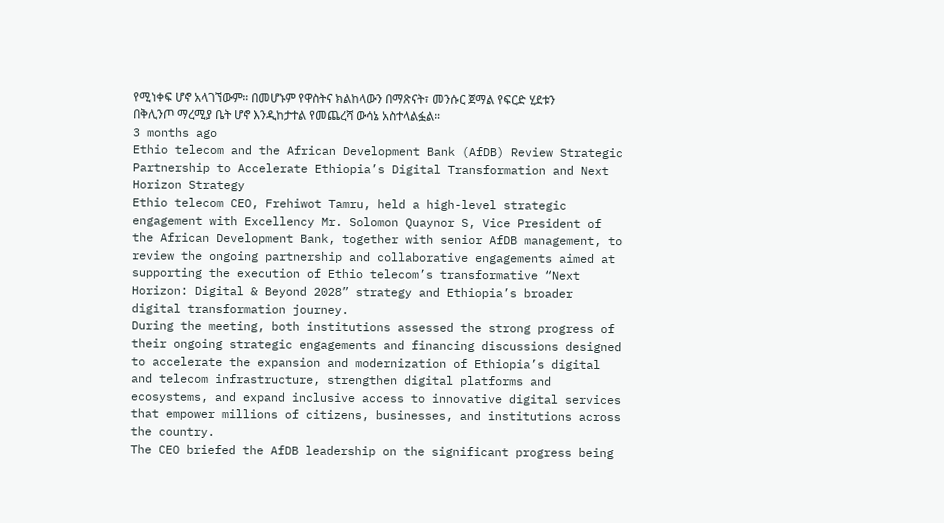የሚነቀፍ ሆኖ አላገኘውም። በመሆኑም የዋስትና ክልከላውን በማጽናት፣ መንሱር ጀማል የፍርድ ሂደቱን በቅሊንጦ ማረሚያ ቤት ሆኖ እንዲከታተል የመጨረሻ ውሳኔ አስተላልፏል።
3 months ago
Ethio telecom and the African Development Bank (AfDB) Review Strategic Partnership to Accelerate Ethiopia’s Digital Transformation and Next Horizon Strategy
Ethio telecom CEO, Frehiwot Tamru, held a high-level strategic engagement with Excellency Mr. Solomon Quaynor S, Vice President of the African Development Bank, together with senior AfDB management, to review the ongoing partnership and collaborative engagements aimed at supporting the execution of Ethio telecom’s transformative “Next Horizon: Digital & Beyond 2028” strategy and Ethiopia’s broader digital transformation journey.
During the meeting, both institutions assessed the strong progress of their ongoing strategic engagements and financing discussions designed to accelerate the expansion and modernization of Ethiopia’s digital and telecom infrastructure, strengthen digital platforms and ecosystems, and expand inclusive access to innovative digital services that empower millions of citizens, businesses, and institutions across the country.
The CEO briefed the AfDB leadership on the significant progress being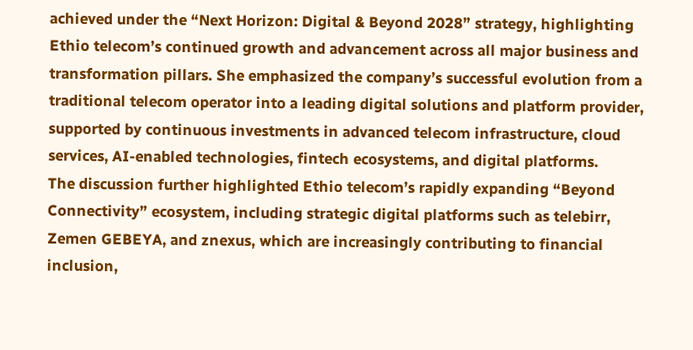achieved under the “Next Horizon: Digital & Beyond 2028” strategy, highlighting Ethio telecom’s continued growth and advancement across all major business and transformation pillars. She emphasized the company’s successful evolution from a traditional telecom operator into a leading digital solutions and platform provider, supported by continuous investments in advanced telecom infrastructure, cloud services, AI-enabled technologies, fintech ecosystems, and digital platforms.
The discussion further highlighted Ethio telecom’s rapidly expanding “Beyond Connectivity” ecosystem, including strategic digital platforms such as telebirr, Zemen GEBEYA, and znexus, which are increasingly contributing to financial inclusion,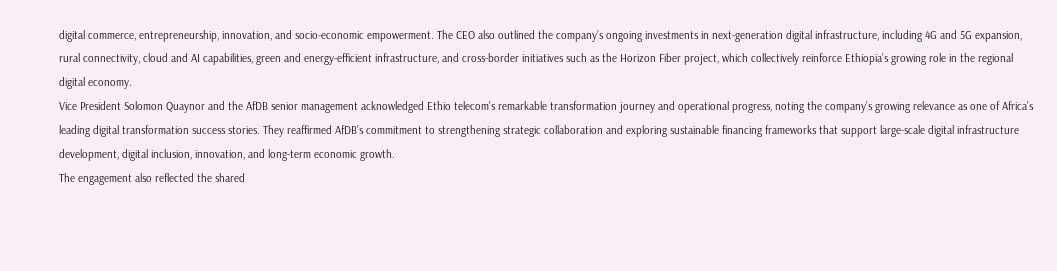digital commerce, entrepreneurship, innovation, and socio-economic empowerment. The CEO also outlined the company’s ongoing investments in next-generation digital infrastructure, including 4G and 5G expansion, rural connectivity, cloud and AI capabilities, green and energy-efficient infrastructure, and cross-border initiatives such as the Horizon Fiber project, which collectively reinforce Ethiopia’s growing role in the regional digital economy.
Vice President Solomon Quaynor and the AfDB senior management acknowledged Ethio telecom’s remarkable transformation journey and operational progress, noting the company’s growing relevance as one of Africa’s leading digital transformation success stories. They reaffirmed AfDB’s commitment to strengthening strategic collaboration and exploring sustainable financing frameworks that support large-scale digital infrastructure development, digital inclusion, innovation, and long-term economic growth.
The engagement also reflected the shared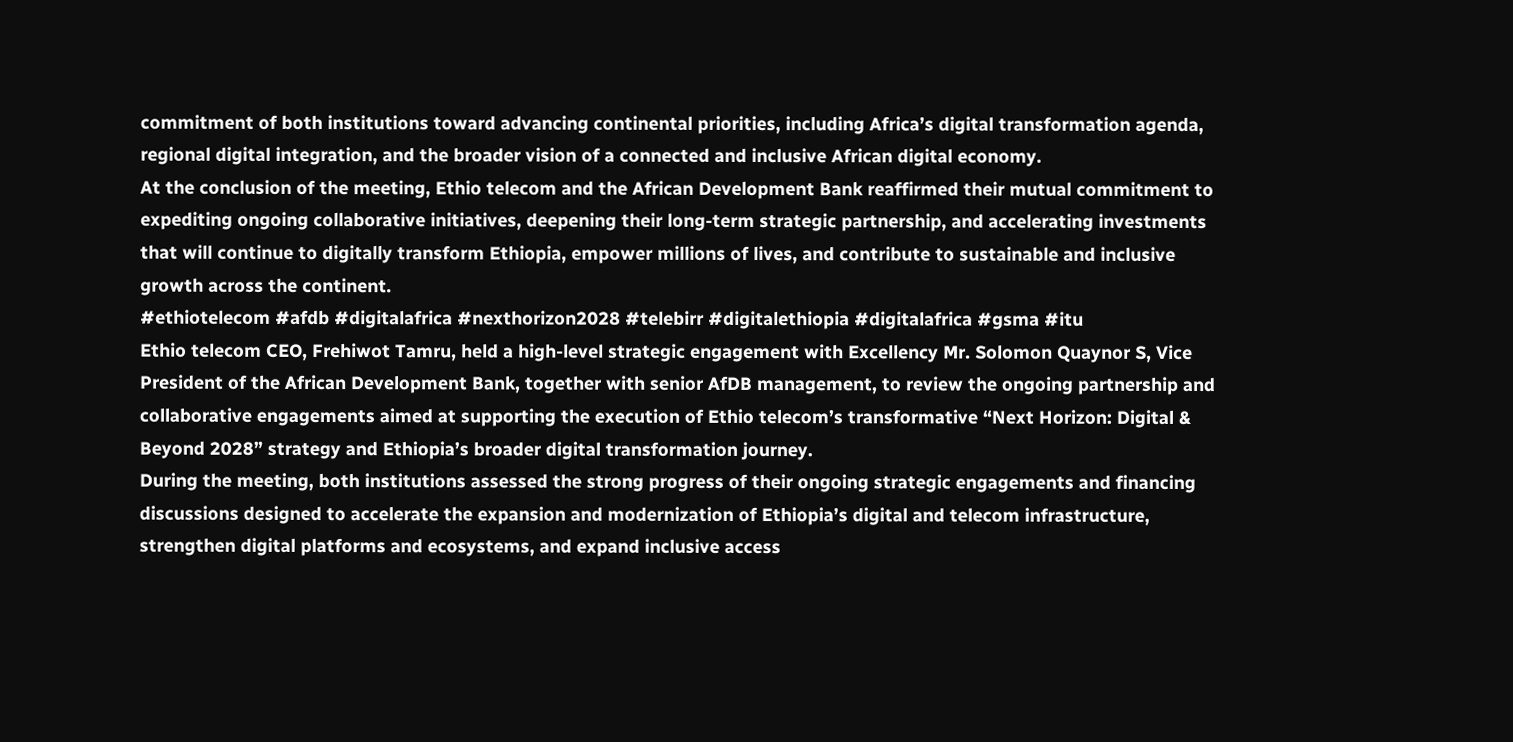commitment of both institutions toward advancing continental priorities, including Africa’s digital transformation agenda, regional digital integration, and the broader vision of a connected and inclusive African digital economy.
At the conclusion of the meeting, Ethio telecom and the African Development Bank reaffirmed their mutual commitment to expediting ongoing collaborative initiatives, deepening their long-term strategic partnership, and accelerating investments that will continue to digitally transform Ethiopia, empower millions of lives, and contribute to sustainable and inclusive growth across the continent.
#ethiotelecom #afdb #digitalafrica #nexthorizon2028 #telebirr #digitalethiopia #digitalafrica #gsma #itu
Ethio telecom CEO, Frehiwot Tamru, held a high-level strategic engagement with Excellency Mr. Solomon Quaynor S, Vice President of the African Development Bank, together with senior AfDB management, to review the ongoing partnership and collaborative engagements aimed at supporting the execution of Ethio telecom’s transformative “Next Horizon: Digital & Beyond 2028” strategy and Ethiopia’s broader digital transformation journey.
During the meeting, both institutions assessed the strong progress of their ongoing strategic engagements and financing discussions designed to accelerate the expansion and modernization of Ethiopia’s digital and telecom infrastructure, strengthen digital platforms and ecosystems, and expand inclusive access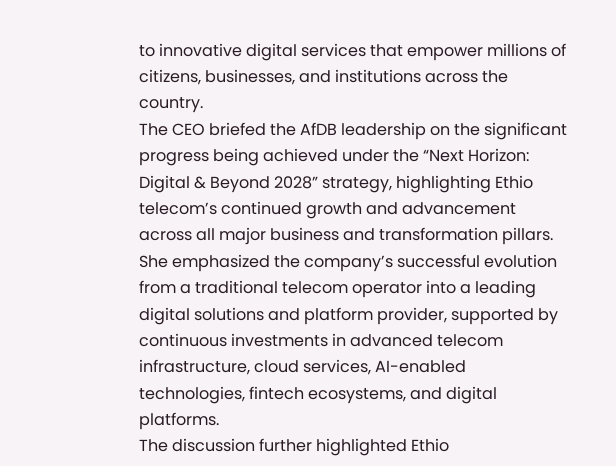to innovative digital services that empower millions of citizens, businesses, and institutions across the country.
The CEO briefed the AfDB leadership on the significant progress being achieved under the “Next Horizon: Digital & Beyond 2028” strategy, highlighting Ethio telecom’s continued growth and advancement across all major business and transformation pillars. She emphasized the company’s successful evolution from a traditional telecom operator into a leading digital solutions and platform provider, supported by continuous investments in advanced telecom infrastructure, cloud services, AI-enabled technologies, fintech ecosystems, and digital platforms.
The discussion further highlighted Ethio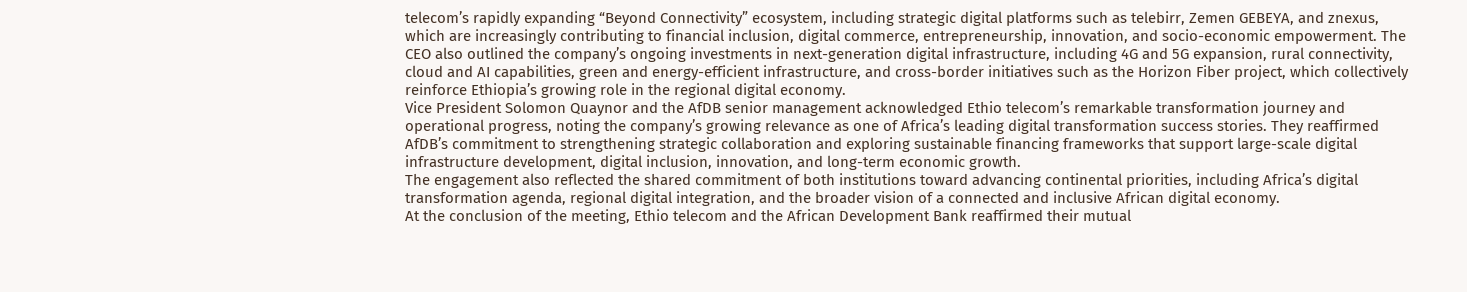telecom’s rapidly expanding “Beyond Connectivity” ecosystem, including strategic digital platforms such as telebirr, Zemen GEBEYA, and znexus, which are increasingly contributing to financial inclusion, digital commerce, entrepreneurship, innovation, and socio-economic empowerment. The CEO also outlined the company’s ongoing investments in next-generation digital infrastructure, including 4G and 5G expansion, rural connectivity, cloud and AI capabilities, green and energy-efficient infrastructure, and cross-border initiatives such as the Horizon Fiber project, which collectively reinforce Ethiopia’s growing role in the regional digital economy.
Vice President Solomon Quaynor and the AfDB senior management acknowledged Ethio telecom’s remarkable transformation journey and operational progress, noting the company’s growing relevance as one of Africa’s leading digital transformation success stories. They reaffirmed AfDB’s commitment to strengthening strategic collaboration and exploring sustainable financing frameworks that support large-scale digital infrastructure development, digital inclusion, innovation, and long-term economic growth.
The engagement also reflected the shared commitment of both institutions toward advancing continental priorities, including Africa’s digital transformation agenda, regional digital integration, and the broader vision of a connected and inclusive African digital economy.
At the conclusion of the meeting, Ethio telecom and the African Development Bank reaffirmed their mutual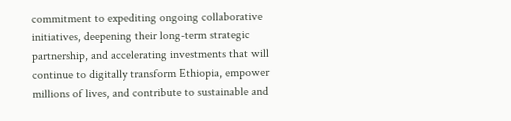commitment to expediting ongoing collaborative initiatives, deepening their long-term strategic partnership, and accelerating investments that will continue to digitally transform Ethiopia, empower millions of lives, and contribute to sustainable and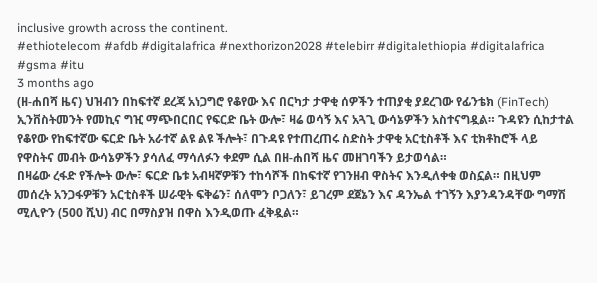inclusive growth across the continent.
#ethiotelecom #afdb #digitalafrica #nexthorizon2028 #telebirr #digitalethiopia #digitalafrica #gsma #itu
3 months ago
(ዘ-ሐበሻ ዜና) ህዝብን በከፍተኛ ደረጃ አነጋግሮ የቆየው እና በርካታ ታዋቂ ሰዎችን ተጠያቂ ያደረገው የፊንቴክ (FinTech) ኢንቨስትመንት የመኪና ግዢ ማጭበርበር የፍርድ ቤት ውሎ፣ ዛሬ ወሳኝ እና አጓጊ ውሳኔዎችን አስተናግዷል። ጉዳዩን ሲከታተል የቆየው የከፍተኛው ፍርድ ቤት አራተኛ ልዩ ልዩ ችሎት፣ በጉዳዩ የተጠረጠሩ ስድስት ታዋቂ አርቲስቶች እና ቲክቶከሮች ላይ የዋስትና መብት ውሳኔዎችን ያሳለፈ ማሳለፉን ቀደም ሲል በዘ-ሐበሻ ዜና መዘገባችን ይታወሳል።
በዛሬው ረፋድ የችሎት ውሎ፣ ፍርድ ቤቱ አብዛኛዎቹን ተከሳሾች በከፍተኛ የገንዘብ ዋስትና እንዲለቀቁ ወስኗል። በዚህም መሰረት አንጋፋዎቹን አርቲስቶች ሠራዊት ፍቅሬን፣ ሰለሞን ቦጋለን፣ ይገረም ደጀኔን እና ዳንኤል ተገኝን እያንዳንዳቸው ግማሽ ሚሊዮን (500 ሺህ) ብር በማስያዝ በዋስ እንዲወጡ ፈቅዷል።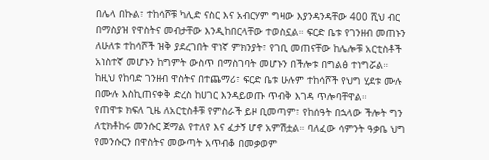በሌላ በኩል፣ ተከሳሾቹ ካሊድ ናስር እና አብርሃም ግዛው እያንዳንዳቸው 400 ሺህ ብር በማስያዝ የዋስትና መብታቸው እንዲከበርላቸው ተወስኗል። ፍርድ ቤቱ የገንዘብ መጠኑን ለሁለቱ ተከሳሾች ዝቅ ያደረገበት ዋነኛ ምክንያት፣ የገቢ መጠናቸው ከሌሎቹ አርቲስቶች አነስተኛ መሆኑን ከግምት ውስጥ በማስገባት መሆኑን በችሎቱ በግልፅ ተነግሯል። ከዚህ የከባድ ገንዘብ ዋስትና በተጨማሪ፣ ፍርድ ቤቱ ሁሉም ተከሳሾች የህግ ሂደቱ ሙሉ በሙሉ እስኪጠናቀቅ ድረስ ከሀገር እንዳይወጡ ጥብቅ እገዳ ጥሎባቸዋል።
የጠዋቱ ክፍለ ጊዜ ለአርቲስቶቹ የምስራች ይዞ ቢመጣም፣ የከሰዓት በኋላው ችሎት ግን ለቲክቶከሩ መንሱር ጀማል የተለየ እና ፈታኝ ሆኖ አምሽቷል። ባለፈው ሳምንት ዓቃቤ ህግ የመንሱርን በዋስትና መውጣት አጥብቆ በመቃወም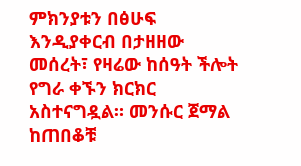ምክንያቱን በፅሁፍ እንዲያቀርብ በታዘዘው መሰረት፣ የዛሬው ከሰዓት ችሎት የግራ ቀኙን ክርክር አስተናግዷል። መንሱር ጀማል ከጠበቆቹ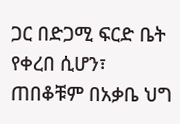ጋር በድጋሚ ፍርድ ቤት የቀረበ ሲሆን፣ ጠበቆቹም በአቃቤ ህግ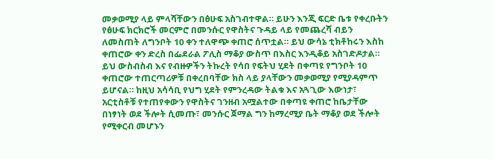መቃወሚያ ላይ ምላሻቸውን በፅሁፍ አስገብተዋል። ይሁን እንጂ ፍርድ ቤቱ የቀረቡትን የፅሁፍ ክርክሮች መርምሮ በመንሱር የዋስትና ጉዳይ ላይ የመጨረሻ ብይን ለመስጠት ለግንቦት 10 ቀን ተለዋጭ ቀጠሮ ሰጥቷል። ይህ ውሳኔ ቲክቶከሩን እስከ ቀጠሮው ቀን ድረስ በፌደራል ፖሊስ ማቆያ ውስጥ በእስር እንዲቆይ አስገድዶታል።
ይህ ውስብስብ እና የብዙዎችን ትኩረት የሳበ የፍትህ ሂደት በቀጣዩ የግንቦት 10 ቀጠሮው ተጠርጣሪዎቹ በቀረበባቸው ክስ ላይ ያላቸውን መቃወሚያ የሚያዳምጥ ይሆናል። ከዚህ አሳሳቢ የህግ ሂደት የምንረዳው ትልቁ እና አጓጊው እውነታ፣ አርቲስቶቹ የተጠየቀውን የዋስትና ገንዘብ አሟልተው በቀጣዩ ቀጠሮ ከቤታቸው በነፃነት ወደ ችሎት ሲመጡ፣ መንሱር ጀማል ግን ከማረሚያ ቤት ማቆያ ወደ ችሎት የሚቀርብ መሆኑን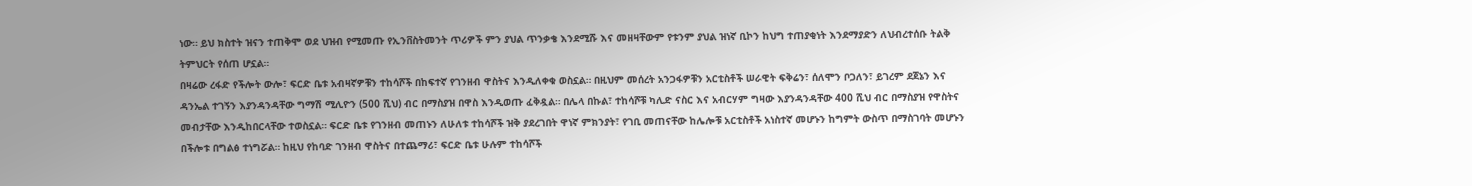ነው። ይህ ክስተት ዝናን ተጠቅሞ ወደ ህዝብ የሚመጡ የኢንቨስትመንት ጥሪዎች ምን ያህል ጥንቃቄ እንደሚሹ እና መዘዛቸውም የቱንም ያህል ዝነኛ ቢኮን ከህግ ተጠያቂነት እንደማያድን ለህብረተሰቡ ትልቅ ትምህርት የሰጠ ሆኗል።
በዛሬው ረፋድ የችሎት ውሎ፣ ፍርድ ቤቱ አብዛኛዎቹን ተከሳሾች በከፍተኛ የገንዘብ ዋስትና እንዲለቀቁ ወስኗል። በዚህም መሰረት አንጋፋዎቹን አርቲስቶች ሠራዊት ፍቅሬን፣ ሰለሞን ቦጋለን፣ ይገረም ደጀኔን እና ዳንኤል ተገኝን እያንዳንዳቸው ግማሽ ሚሊዮን (500 ሺህ) ብር በማስያዝ በዋስ እንዲወጡ ፈቅዷል። በሌላ በኩል፣ ተከሳሾቹ ካሊድ ናስር እና አብርሃም ግዛው እያንዳንዳቸው 400 ሺህ ብር በማስያዝ የዋስትና መብታቸው እንዲከበርላቸው ተወስኗል። ፍርድ ቤቱ የገንዘብ መጠኑን ለሁለቱ ተከሳሾች ዝቅ ያደረገበት ዋነኛ ምክንያት፣ የገቢ መጠናቸው ከሌሎቹ አርቲስቶች አነስተኛ መሆኑን ከግምት ውስጥ በማስገባት መሆኑን በችሎቱ በግልፅ ተነግሯል። ከዚህ የከባድ ገንዘብ ዋስትና በተጨማሪ፣ ፍርድ ቤቱ ሁሉም ተከሳሾች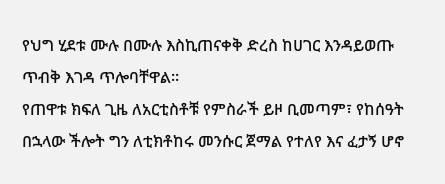የህግ ሂደቱ ሙሉ በሙሉ እስኪጠናቀቅ ድረስ ከሀገር እንዳይወጡ ጥብቅ እገዳ ጥሎባቸዋል።
የጠዋቱ ክፍለ ጊዜ ለአርቲስቶቹ የምስራች ይዞ ቢመጣም፣ የከሰዓት በኋላው ችሎት ግን ለቲክቶከሩ መንሱር ጀማል የተለየ እና ፈታኝ ሆኖ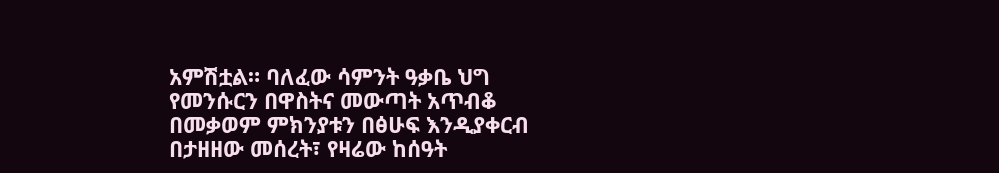አምሽቷል። ባለፈው ሳምንት ዓቃቤ ህግ የመንሱርን በዋስትና መውጣት አጥብቆ በመቃወም ምክንያቱን በፅሁፍ እንዲያቀርብ በታዘዘው መሰረት፣ የዛሬው ከሰዓት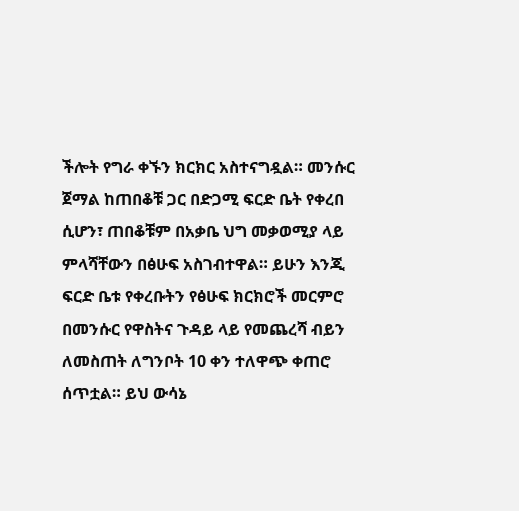ችሎት የግራ ቀኙን ክርክር አስተናግዷል። መንሱር ጀማል ከጠበቆቹ ጋር በድጋሚ ፍርድ ቤት የቀረበ ሲሆን፣ ጠበቆቹም በአቃቤ ህግ መቃወሚያ ላይ ምላሻቸውን በፅሁፍ አስገብተዋል። ይሁን እንጂ ፍርድ ቤቱ የቀረቡትን የፅሁፍ ክርክሮች መርምሮ በመንሱር የዋስትና ጉዳይ ላይ የመጨረሻ ብይን ለመስጠት ለግንቦት 10 ቀን ተለዋጭ ቀጠሮ ሰጥቷል። ይህ ውሳኔ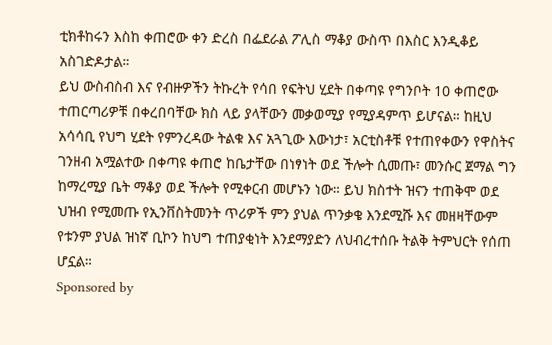ቲክቶከሩን እስከ ቀጠሮው ቀን ድረስ በፌደራል ፖሊስ ማቆያ ውስጥ በእስር እንዲቆይ አስገድዶታል።
ይህ ውስብስብ እና የብዙዎችን ትኩረት የሳበ የፍትህ ሂደት በቀጣዩ የግንቦት 10 ቀጠሮው ተጠርጣሪዎቹ በቀረበባቸው ክስ ላይ ያላቸውን መቃወሚያ የሚያዳምጥ ይሆናል። ከዚህ አሳሳቢ የህግ ሂደት የምንረዳው ትልቁ እና አጓጊው እውነታ፣ አርቲስቶቹ የተጠየቀውን የዋስትና ገንዘብ አሟልተው በቀጣዩ ቀጠሮ ከቤታቸው በነፃነት ወደ ችሎት ሲመጡ፣ መንሱር ጀማል ግን ከማረሚያ ቤት ማቆያ ወደ ችሎት የሚቀርብ መሆኑን ነው። ይህ ክስተት ዝናን ተጠቅሞ ወደ ህዝብ የሚመጡ የኢንቨስትመንት ጥሪዎች ምን ያህል ጥንቃቄ እንደሚሹ እና መዘዛቸውም የቱንም ያህል ዝነኛ ቢኮን ከህግ ተጠያቂነት እንደማያድን ለህብረተሰቡ ትልቅ ትምህርት የሰጠ ሆኗል።
Sponsored by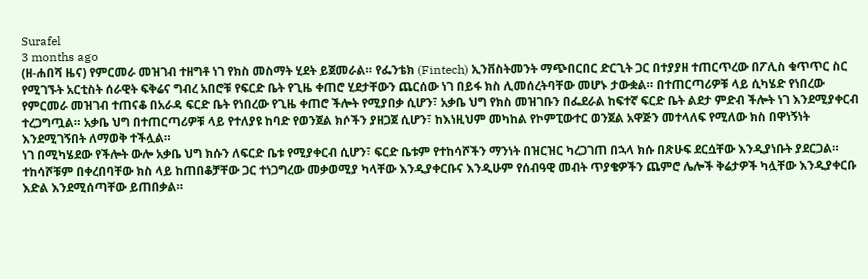Surafel
3 months ago
(ዘ-ሐበሻ ዜና) የምርመራ መዝገብ ተዘግቶ ነገ የክስ መስማት ሂደት ይጀመራል። የፌንቴክ (Fintech) ኢንቨስትመንት ማጭበርበር ድርጊት ጋር በተያያዘ ተጠርጥረው በፖሊስ ቁጥጥር ስር የሚገኙት አርቲስት ሰራዊት ፍቅሬና ግብረ አበሮቹ የፍርድ ቤት የጊዜ ቀጠሮ ሂደታቸውን ጨርሰው ነገ በይፋ ክስ ሊመሰረትባቸው መሆኑ ታውቋል። በተጠርጣሪዎቹ ላይ ሲካሄድ የነበረው የምርመራ መዝገብ ተጠናቆ በአራዳ ፍርድ ቤት የነበረው የጊዜ ቀጠሮ ችሎት የሚያበቃ ሲሆን፣ አቃቤ ህግ የክስ መዝገቡን በፌደራል ከፍተኛ ፍርድ ቤት ልደታ ምድብ ችሎት ነገ እንደሚያቀርብ ተረጋግጧል። አቃቤ ህግ በተጠርጣሪዎቹ ላይ የተለያዩ ከባድ የወንጀል ክሶችን ያዘጋጀ ሲሆን፣ ከእነዚህም መካከል የኮምፒውተር ወንጀል አዋጅን መተላለፍ የሚለው ክስ በዋነኝነት እንደሚገኝበት ለማወቅ ተችሏል።
ነገ በሚካሄደው የችሎት ውሎ አቃቤ ህግ ክሱን ለፍርድ ቤቱ የሚያቀርብ ሲሆን፣ ፍርድ ቤቱም የተከሳሾችን ማንነት በዝርዝር ካረጋገጠ በኋላ ክሱ በጽሁፍ ደርሷቸው እንዲያነቡት ያደርጋል። ተከሳሾቹም በቀረበባቸው ክስ ላይ ከጠበቆቻቸው ጋር ተነጋግረው መቃወሚያ ካላቸው እንዲያቀርቡና እንዲሁም የሰብዓዊ መብት ጥያቄዎችን ጨምሮ ሌሎች ቅሬታዎች ካሏቸው እንዲያቀርቡ እድል እንደሚሰጣቸው ይጠበቃል።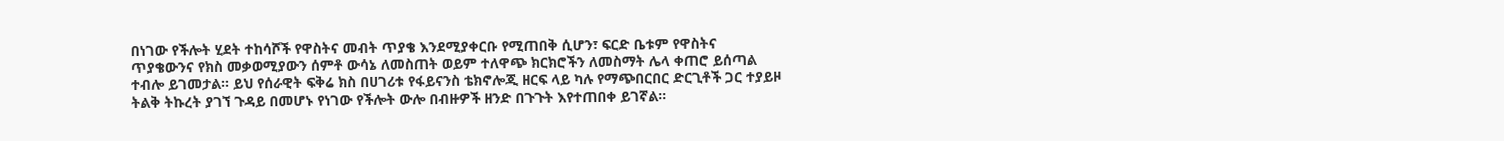በነገው የችሎት ሂደት ተከሳሾች የዋስትና መብት ጥያቄ እንደሚያቀርቡ የሚጠበቅ ሲሆን፣ ፍርድ ቤቱም የዋስትና ጥያቄውንና የክስ መቃወሚያውን ሰምቶ ውሳኔ ለመስጠት ወይም ተለዋጭ ክርክሮችን ለመስማት ሌላ ቀጠሮ ይሰጣል ተብሎ ይገመታል። ይህ የሰራዊት ፍቅሬ ክስ በሀገሪቱ የፋይናንስ ቴክኖሎጂ ዘርፍ ላይ ካሉ የማጭበርበር ድርጊቶች ጋር ተያይዞ ትልቅ ትኩረት ያገኘ ጉዳይ በመሆኑ የነገው የችሎት ውሎ በብዙዎች ዘንድ በጉጉት እየተጠበቀ ይገኛል።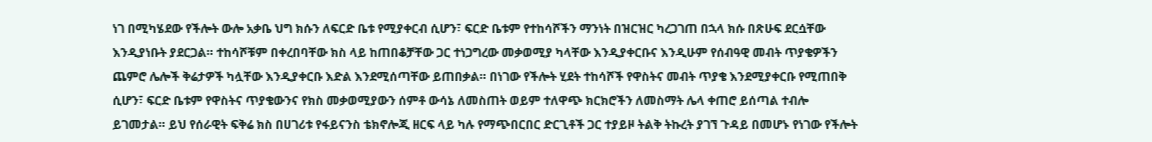ነገ በሚካሄደው የችሎት ውሎ አቃቤ ህግ ክሱን ለፍርድ ቤቱ የሚያቀርብ ሲሆን፣ ፍርድ ቤቱም የተከሳሾችን ማንነት በዝርዝር ካረጋገጠ በኋላ ክሱ በጽሁፍ ደርሷቸው እንዲያነቡት ያደርጋል። ተከሳሾቹም በቀረበባቸው ክስ ላይ ከጠበቆቻቸው ጋር ተነጋግረው መቃወሚያ ካላቸው እንዲያቀርቡና እንዲሁም የሰብዓዊ መብት ጥያቄዎችን ጨምሮ ሌሎች ቅሬታዎች ካሏቸው እንዲያቀርቡ እድል እንደሚሰጣቸው ይጠበቃል። በነገው የችሎት ሂደት ተከሳሾች የዋስትና መብት ጥያቄ እንደሚያቀርቡ የሚጠበቅ ሲሆን፣ ፍርድ ቤቱም የዋስትና ጥያቄውንና የክስ መቃወሚያውን ሰምቶ ውሳኔ ለመስጠት ወይም ተለዋጭ ክርክሮችን ለመስማት ሌላ ቀጠሮ ይሰጣል ተብሎ ይገመታል። ይህ የሰራዊት ፍቅሬ ክስ በሀገሪቱ የፋይናንስ ቴክኖሎጂ ዘርፍ ላይ ካሉ የማጭበርበር ድርጊቶች ጋር ተያይዞ ትልቅ ትኩረት ያገኘ ጉዳይ በመሆኑ የነገው የችሎት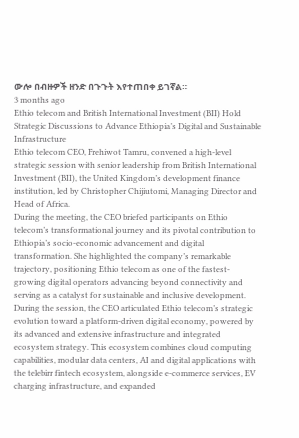ውሎ በብዙዎች ዘንድ በጉጉት እየተጠበቀ ይገኛል።
3 months ago
Ethio telecom and British International Investment (BII) Hold Strategic Discussions to Advance Ethiopia’s Digital and Sustainable Infrastructure
Ethio telecom CEO, Frehiwot Tamru, convened a high-level strategic session with senior leadership from British International Investment (BII), the United Kingdom’s development finance institution, led by Christopher Chijiutomi, Managing Director and Head of Africa.
During the meeting, the CEO briefed participants on Ethio telecom’s transformational journey and its pivotal contribution to Ethiopia’s socio-economic advancement and digital transformation. She highlighted the company’s remarkable trajectory, positioning Ethio telecom as one of the fastest-growing digital operators advancing beyond connectivity and serving as a catalyst for sustainable and inclusive development.
During the session, the CEO articulated Ethio telecom’s strategic evolution toward a platform-driven digital economy, powered by its advanced and extensive infrastructure and integrated ecosystem strategy. This ecosystem combines cloud computing capabilities, modular data centers, AI and digital applications with the telebirr fintech ecosystem, alongside e-commerce services, EV charging infrastructure, and expanded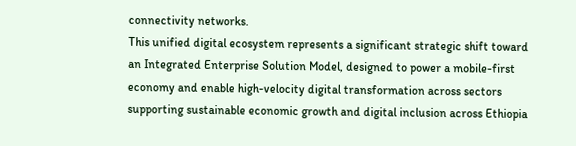connectivity networks.
This unified digital ecosystem represents a significant strategic shift toward an Integrated Enterprise Solution Model, designed to power a mobile-first economy and enable high-velocity digital transformation across sectors supporting sustainable economic growth and digital inclusion across Ethiopia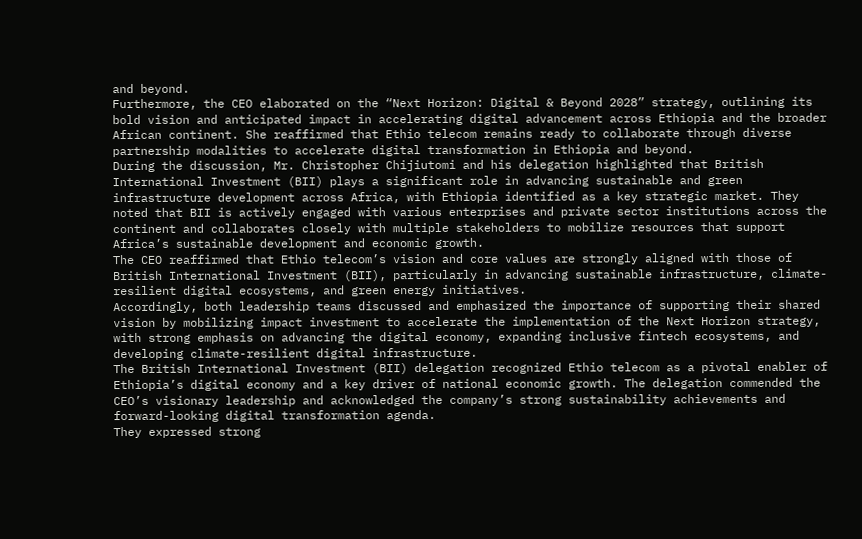and beyond.
Furthermore, the CEO elaborated on the “Next Horizon: Digital & Beyond 2028” strategy, outlining its bold vision and anticipated impact in accelerating digital advancement across Ethiopia and the broader African continent. She reaffirmed that Ethio telecom remains ready to collaborate through diverse partnership modalities to accelerate digital transformation in Ethiopia and beyond.
During the discussion, Mr. Christopher Chijiutomi and his delegation highlighted that British International Investment (BII) plays a significant role in advancing sustainable and green infrastructure development across Africa, with Ethiopia identified as a key strategic market. They noted that BII is actively engaged with various enterprises and private sector institutions across the continent and collaborates closely with multiple stakeholders to mobilize resources that support Africa’s sustainable development and economic growth.
The CEO reaffirmed that Ethio telecom’s vision and core values are strongly aligned with those of British International Investment (BII), particularly in advancing sustainable infrastructure, climate-resilient digital ecosystems, and green energy initiatives.
Accordingly, both leadership teams discussed and emphasized the importance of supporting their shared vision by mobilizing impact investment to accelerate the implementation of the Next Horizon strategy, with strong emphasis on advancing the digital economy, expanding inclusive fintech ecosystems, and developing climate-resilient digital infrastructure.
The British International Investment (BII) delegation recognized Ethio telecom as a pivotal enabler of Ethiopia’s digital economy and a key driver of national economic growth. The delegation commended the CEO’s visionary leadership and acknowledged the company’s strong sustainability achievements and forward-looking digital transformation agenda.
They expressed strong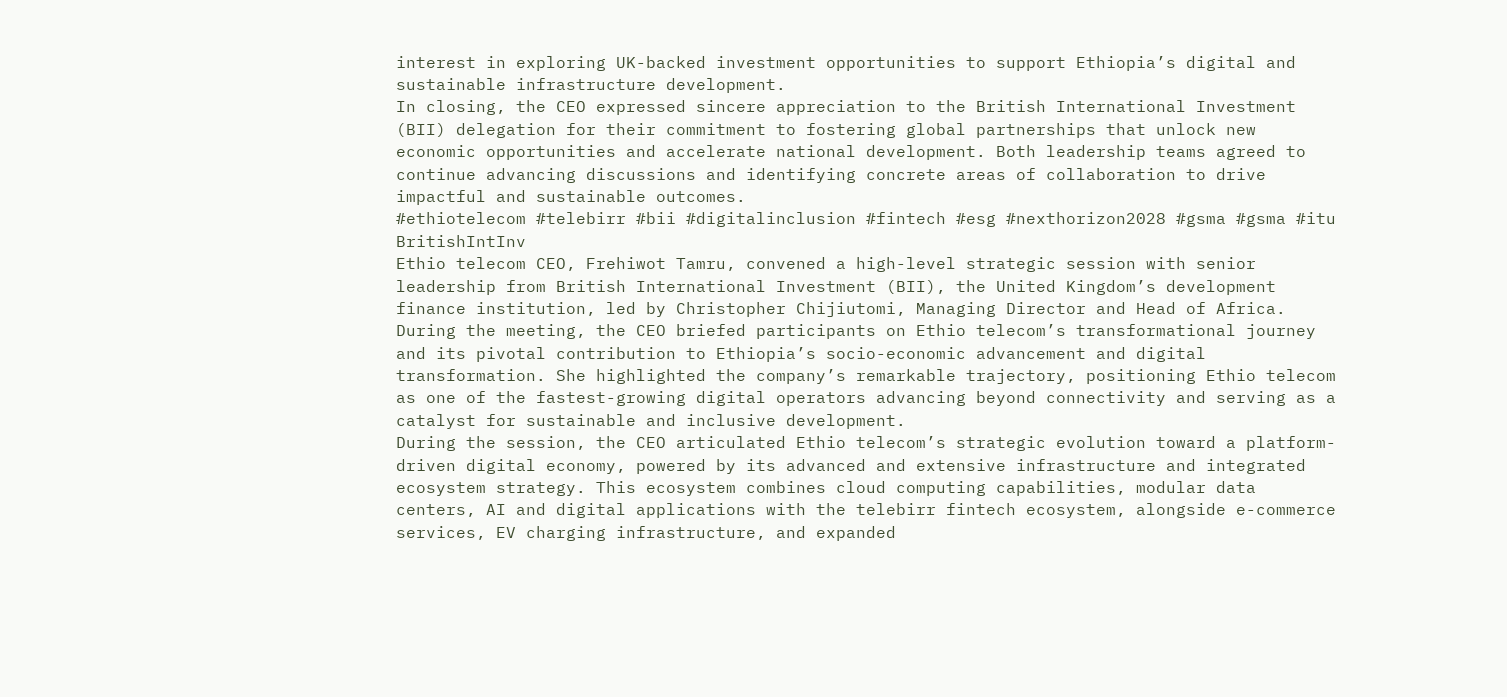interest in exploring UK-backed investment opportunities to support Ethiopia’s digital and sustainable infrastructure development.
In closing, the CEO expressed sincere appreciation to the British International Investment (BII) delegation for their commitment to fostering global partnerships that unlock new economic opportunities and accelerate national development. Both leadership teams agreed to continue advancing discussions and identifying concrete areas of collaboration to drive impactful and sustainable outcomes.
#ethiotelecom #telebirr #bii #digitalinclusion #fintech #esg #nexthorizon2028 #gsma #gsma #itu BritishIntInv
Ethio telecom CEO, Frehiwot Tamru, convened a high-level strategic session with senior leadership from British International Investment (BII), the United Kingdom’s development finance institution, led by Christopher Chijiutomi, Managing Director and Head of Africa.
During the meeting, the CEO briefed participants on Ethio telecom’s transformational journey and its pivotal contribution to Ethiopia’s socio-economic advancement and digital transformation. She highlighted the company’s remarkable trajectory, positioning Ethio telecom as one of the fastest-growing digital operators advancing beyond connectivity and serving as a catalyst for sustainable and inclusive development.
During the session, the CEO articulated Ethio telecom’s strategic evolution toward a platform-driven digital economy, powered by its advanced and extensive infrastructure and integrated ecosystem strategy. This ecosystem combines cloud computing capabilities, modular data centers, AI and digital applications with the telebirr fintech ecosystem, alongside e-commerce services, EV charging infrastructure, and expanded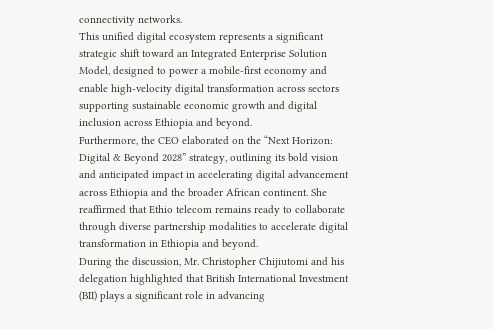connectivity networks.
This unified digital ecosystem represents a significant strategic shift toward an Integrated Enterprise Solution Model, designed to power a mobile-first economy and enable high-velocity digital transformation across sectors supporting sustainable economic growth and digital inclusion across Ethiopia and beyond.
Furthermore, the CEO elaborated on the “Next Horizon: Digital & Beyond 2028” strategy, outlining its bold vision and anticipated impact in accelerating digital advancement across Ethiopia and the broader African continent. She reaffirmed that Ethio telecom remains ready to collaborate through diverse partnership modalities to accelerate digital transformation in Ethiopia and beyond.
During the discussion, Mr. Christopher Chijiutomi and his delegation highlighted that British International Investment (BII) plays a significant role in advancing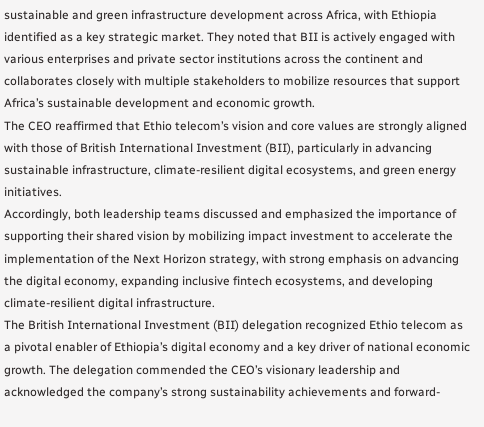sustainable and green infrastructure development across Africa, with Ethiopia identified as a key strategic market. They noted that BII is actively engaged with various enterprises and private sector institutions across the continent and collaborates closely with multiple stakeholders to mobilize resources that support Africa’s sustainable development and economic growth.
The CEO reaffirmed that Ethio telecom’s vision and core values are strongly aligned with those of British International Investment (BII), particularly in advancing sustainable infrastructure, climate-resilient digital ecosystems, and green energy initiatives.
Accordingly, both leadership teams discussed and emphasized the importance of supporting their shared vision by mobilizing impact investment to accelerate the implementation of the Next Horizon strategy, with strong emphasis on advancing the digital economy, expanding inclusive fintech ecosystems, and developing climate-resilient digital infrastructure.
The British International Investment (BII) delegation recognized Ethio telecom as a pivotal enabler of Ethiopia’s digital economy and a key driver of national economic growth. The delegation commended the CEO’s visionary leadership and acknowledged the company’s strong sustainability achievements and forward-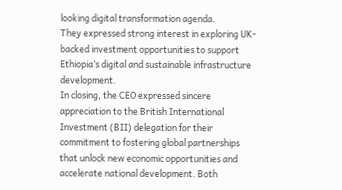looking digital transformation agenda.
They expressed strong interest in exploring UK-backed investment opportunities to support Ethiopia’s digital and sustainable infrastructure development.
In closing, the CEO expressed sincere appreciation to the British International Investment (BII) delegation for their commitment to fostering global partnerships that unlock new economic opportunities and accelerate national development. Both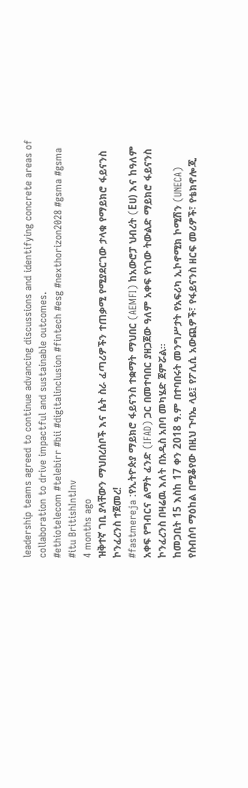leadership teams agreed to continue advancing discussions and identifying concrete areas of collaboration to drive impactful and sustainable outcomes.
#ethiotelecom #telebirr #bii #digitalinclusion #fintech #esg #nexthorizon2028 #gsma #gsma #itu BritishIntInv
4 months ago
ዝቅተኛ ገቢ ያላቸውን ማህበረሰቦች እና ሴት ስራ ፈጣሪዎችን ተጠቃሚ የሚያደርገው ታላቁ የማይክሮ ፋይናንስ ኮንፈረንስ ተጀመረ!
#fastmereja :የኢትዮጵያ ማይክሮ ፋይናንስ ተቋማት ማህበር (AEMFI) ከአውሮፓ ህብረት (Eሀ) እና ከዓለም አቀፍ የግብርና ልማት ፈንድ (IFAD) ጋር በመተባበር ያዘጋጀው ዓለም አቀፍ የነገው ትውልድ ማይክሮ ፋይናንስ ኮንፈረንስ በዛሬዉ እለት በአዲስ አበባ መካሄድ ጀምሯል።
ከመጋቢት 15 እስከ 17 ቀን 2018 ዓ.ም በተባበሩት መንግሥታት የአፍሪካ ኢኮኖሚክ ኮሚሽን (UNECA) የስብሰባ ማዕከል በሚቆየው በዚህ ጉባኤ ላይ፤ የፖሊሲ አውጪዎች፣ የፋይናንስ ዘርፍ መሪዎች፣ የቴክኖሎጂ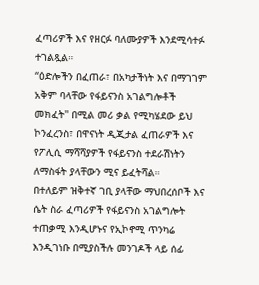ፈጣሪዎች እና የዘርፉ ባለሙያዎች እንደሚሳተፉ ተገልጿል።
“ዕድሎችን በፈጠራ፣ በአካታችነት እና በማገገም አቅም ባላቸው የፋይናንስ አገልግሎቶች መክፈት'' በሚል መሪ ቃል የሚካሄደው ይህ ኮንፈረንስ፣ በዋናነት ዲጂታል ፈጠራዎች እና የፖሊሲ ማሻሻያዎች የፋይናንስ ተደራሽነትን ለማስፋት ያላቸውን ሚና ይፈትሻል።
በተለይም ዝቅተኛ ገቢ ያላቸው ማህበረሰቦች እና ሴት ስራ ፈጣሪዎች የፋይናንስ አገልግሎት ተጠቃሚ እንዲሆኑና የኢኮኖሚ ጥንካሬ እንዲገነቡ በሚያስችሉ መንገዶች ላይ ሰፊ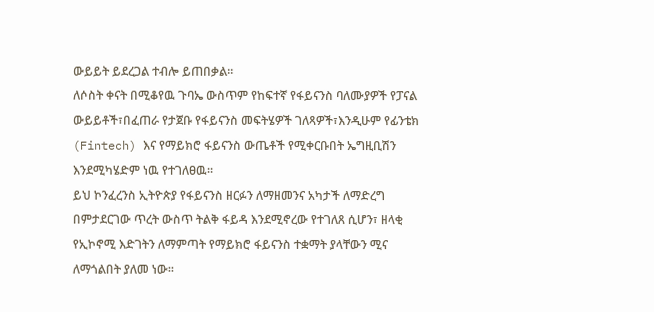ውይይት ይደረጋል ተብሎ ይጠበቃል።
ለሶስት ቀናት በሚቆየዉ ጉባኤ ውስጥም የከፍተኛ የፋይናንስ ባለሙያዎች የፓናል ውይይቶች፣በፈጠራ የታጀቡ የፋይናንስ መፍትሄዎች ገለጻዎች፣እንዲሁም የፊንቴክ (Fintech) እና የማይክሮ ፋይናንስ ውጤቶች የሚቀርቡበት ኤግዚቢሽን እንደሚካሄድም ነዉ የተገለፀዉ።
ይህ ኮንፈረንስ ኢትዮጵያ የፋይናንስ ዘርፉን ለማዘመንና አካታች ለማድረግ በምታደርገው ጥረት ውስጥ ትልቅ ፋይዳ እንደሚኖረው የተገለጸ ሲሆን፣ ዘላቂ የኢኮኖሚ እድገትን ለማምጣት የማይክሮ ፋይናንስ ተቋማት ያላቸውን ሚና ለማጎልበት ያለመ ነው፡፡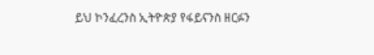ይህ ኮንፈረንስ ኢትዮጵያ የፋይናንስ ዘርፉን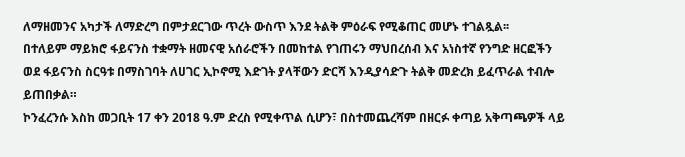ለማዘመንና አካታች ለማድረግ በምታደርገው ጥረት ውስጥ እንደ ትልቅ ምዕራፍ የሚቆጠር መሆኑ ተገልጿል፡፡
በተለይም ማይክሮ ፋይናንስ ተቋማት ዘመናዊ አሰራሮችን በመከተል የገጠሩን ማህበረሰብ እና አነስተኛ የንግድ ዘርፎችን ወደ ፋይናንስ ስርዓቱ በማስገባት ለሀገር ኢኮኖሚ እድገት ያላቸውን ድርሻ እንዲያሳድጉ ትልቅ መድረክ ይፈጥራል ተብሎ ይጠበቃል።
ኮንፈረንሱ እስከ መጋቢት 17 ቀን 2018 ዓ.ም ድረስ የሚቀጥል ሲሆን፣ በስተመጨረሻም በዘርፉ ቀጣይ አቅጣጫዎች ላይ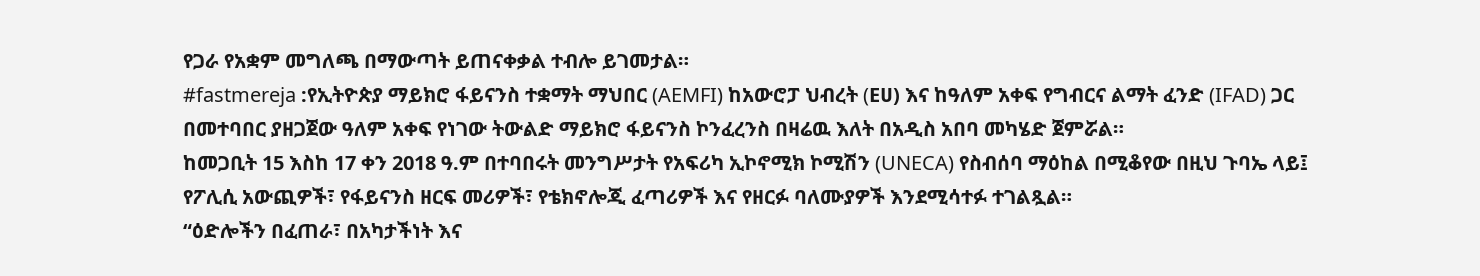የጋራ የአቋም መግለጫ በማውጣት ይጠናቀቃል ተብሎ ይገመታል።
#fastmereja :የኢትዮጵያ ማይክሮ ፋይናንስ ተቋማት ማህበር (AEMFI) ከአውሮፓ ህብረት (Eሀ) እና ከዓለም አቀፍ የግብርና ልማት ፈንድ (IFAD) ጋር በመተባበር ያዘጋጀው ዓለም አቀፍ የነገው ትውልድ ማይክሮ ፋይናንስ ኮንፈረንስ በዛሬዉ እለት በአዲስ አበባ መካሄድ ጀምሯል።
ከመጋቢት 15 እስከ 17 ቀን 2018 ዓ.ም በተባበሩት መንግሥታት የአፍሪካ ኢኮኖሚክ ኮሚሽን (UNECA) የስብሰባ ማዕከል በሚቆየው በዚህ ጉባኤ ላይ፤ የፖሊሲ አውጪዎች፣ የፋይናንስ ዘርፍ መሪዎች፣ የቴክኖሎጂ ፈጣሪዎች እና የዘርፉ ባለሙያዎች እንደሚሳተፉ ተገልጿል።
“ዕድሎችን በፈጠራ፣ በአካታችነት እና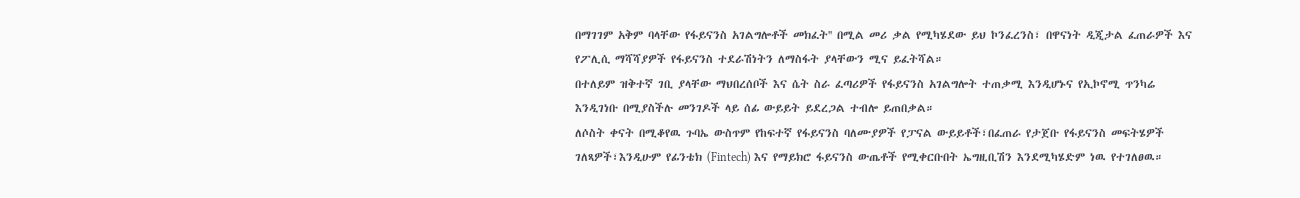በማገገም አቅም ባላቸው የፋይናንስ አገልግሎቶች መክፈት'' በሚል መሪ ቃል የሚካሄደው ይህ ኮንፈረንስ፣ በዋናነት ዲጂታል ፈጠራዎች እና የፖሊሲ ማሻሻያዎች የፋይናንስ ተደራሽነትን ለማስፋት ያላቸውን ሚና ይፈትሻል።
በተለይም ዝቅተኛ ገቢ ያላቸው ማህበረሰቦች እና ሴት ስራ ፈጣሪዎች የፋይናንስ አገልግሎት ተጠቃሚ እንዲሆኑና የኢኮኖሚ ጥንካሬ እንዲገነቡ በሚያስችሉ መንገዶች ላይ ሰፊ ውይይት ይደረጋል ተብሎ ይጠበቃል።
ለሶስት ቀናት በሚቆየዉ ጉባኤ ውስጥም የከፍተኛ የፋይናንስ ባለሙያዎች የፓናል ውይይቶች፣በፈጠራ የታጀቡ የፋይናንስ መፍትሄዎች ገለጻዎች፣እንዲሁም የፊንቴክ (Fintech) እና የማይክሮ ፋይናንስ ውጤቶች የሚቀርቡበት ኤግዚቢሽን እንደሚካሄድም ነዉ የተገለፀዉ።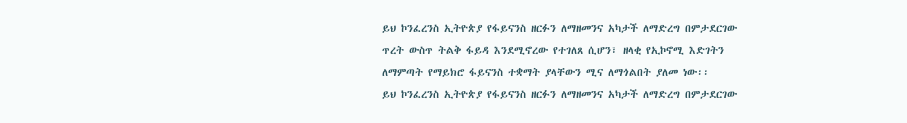ይህ ኮንፈረንስ ኢትዮጵያ የፋይናንስ ዘርፉን ለማዘመንና አካታች ለማድረግ በምታደርገው ጥረት ውስጥ ትልቅ ፋይዳ እንደሚኖረው የተገለጸ ሲሆን፣ ዘላቂ የኢኮኖሚ እድገትን ለማምጣት የማይክሮ ፋይናንስ ተቋማት ያላቸውን ሚና ለማጎልበት ያለመ ነው፡፡
ይህ ኮንፈረንስ ኢትዮጵያ የፋይናንስ ዘርፉን ለማዘመንና አካታች ለማድረግ በምታደርገው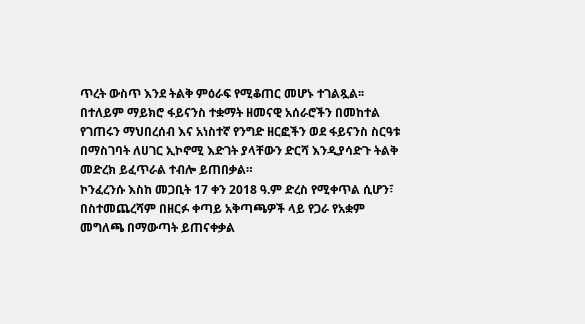ጥረት ውስጥ እንደ ትልቅ ምዕራፍ የሚቆጠር መሆኑ ተገልጿል፡፡
በተለይም ማይክሮ ፋይናንስ ተቋማት ዘመናዊ አሰራሮችን በመከተል የገጠሩን ማህበረሰብ እና አነስተኛ የንግድ ዘርፎችን ወደ ፋይናንስ ስርዓቱ በማስገባት ለሀገር ኢኮኖሚ እድገት ያላቸውን ድርሻ እንዲያሳድጉ ትልቅ መድረክ ይፈጥራል ተብሎ ይጠበቃል።
ኮንፈረንሱ እስከ መጋቢት 17 ቀን 2018 ዓ.ም ድረስ የሚቀጥል ሲሆን፣ በስተመጨረሻም በዘርፉ ቀጣይ አቅጣጫዎች ላይ የጋራ የአቋም መግለጫ በማውጣት ይጠናቀቃል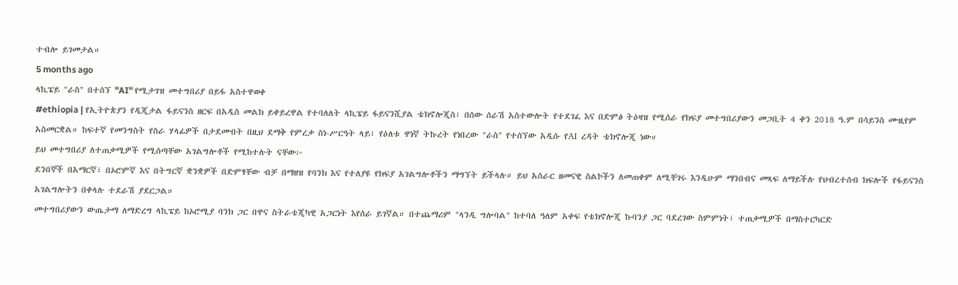ተብሎ ይገመታል።
5 months ago
ላኪፔይ "ራስ" በተሰኘ ''AI'' የሚታገዝ መተግበሪያ በይፋ አስተዋወቀ
#ethiopia | የኢትዮጵያን የዲጂታል ፋይናንስ ዘርፍ በአዲስ መልክ ይቀይረዋል የተባለለት ላኪፔይ ፋይናንሺያል ቴክኖሎጂስ፣ በሰው ሰራሽ አስተውሎት የተደገፈ እና በድምፅ ትዕዛዝ የሚሰራ የክፍያ መተግበሪያውን መጋቢት 4 ቀን 2018 ዓ.ም በሳይንስ ሙዚየም አስመርቋል። ከፍተኛ የመንግስት የስራ ሃላፊዎች በታደሙበት በዚህ ደማቅ የምረቃ ስነ-ሥርዓት ላይ፣ የዕለቱ ዋነኛ ትኩረት የነበረው "ራስ" የተሰኘው አዲሱ የAI ረዳት ቴክኖሎጂ ነው።
ይህ መተግበሪያ ለተጠቃሚዎች የሚሰጣቸው አገልግሎቶች የሚከተሉት ናቸው፦
ደንበኞች በአማርኛ፣ በኦሮምኛ እና በትግርኛ ቋንቋዎች በድምፃቸው ብቻ በማዘዝ የባንክ እና የተለያዩ የክፍያ አገልግሎቶችን ማግኘት ይችላሉ። ይህ አሰራር ዘመናዊ ስልኮችን ለመጠቀም ለሚቸገሩ እንዲሁም ማንበብና መጻፍ ለማይችሉ የህብረተሰብ ክፍሎች የፋይናንስ አገልግሎትን በቀላሉ ተደራሽ ያደርጋል።
መተግበሪያውን ውጤታማ ለማድረግ ላኪፔይ ከኦሮሚያ ባንክ ጋር በዋና ስትራቴጂካዊ አጋርነት እየሰራ ይገኛል። በተጨማሪም "ላንዲ ግሎባል" ከተባለ ዓለም አቀፍ የቴክኖሎጂ ኩባንያ ጋር ባደረገው ስምምነት፣ ተጠቃሚዎች በማስተርካርድ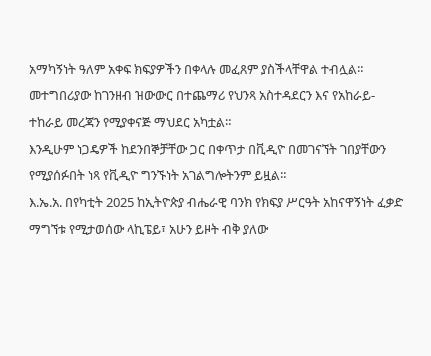አማካኝነት ዓለም አቀፍ ክፍያዎችን በቀላሉ መፈጸም ያስችላቸዋል ተብሏል።
መተግበሪያው ከገንዘብ ዝውውር በተጨማሪ የህንጻ አስተዳደርን እና የአከራይ-ተከራይ መረጃን የሚያቀናጅ ማህደር አካቷል።
እንዲሁም ነጋዴዎች ከደንበኞቻቸው ጋር በቀጥታ በቪዲዮ በመገናኘት ገበያቸውን የሚያሰፉበት ነጻ የቪዲዮ ግንኙነት አገልግሎትንም ይዟል።
እ.ኤ.አ. በየካቲት 2025 ከኢትዮጵያ ብሔራዊ ባንክ የክፍያ ሥርዓት አከናዋኝነት ፈቃድ ማግኘቱ የሚታወሰው ላኪፔይ፣ አሁን ይዞት ብቅ ያለው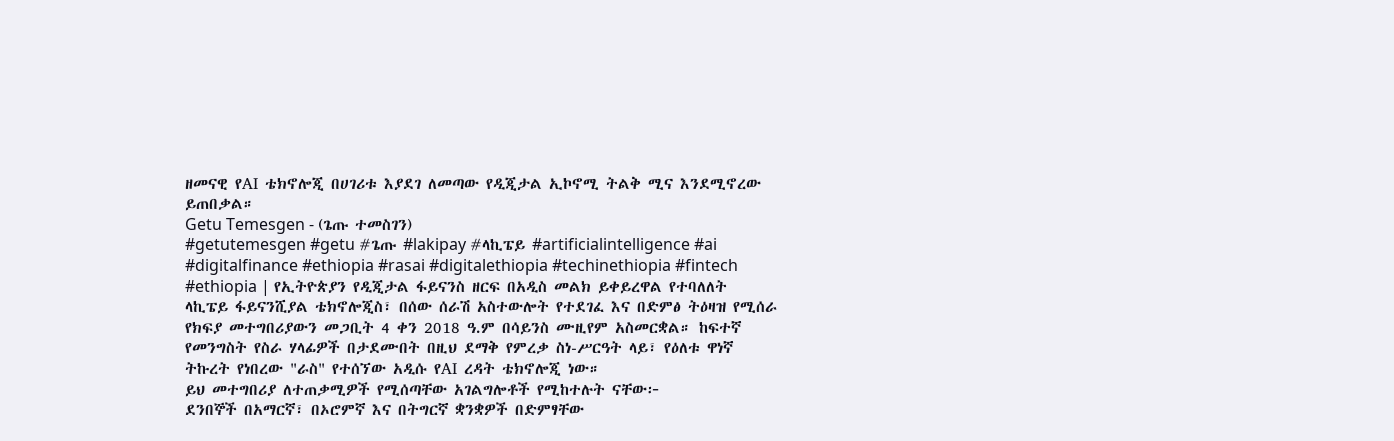ዘመናዊ የAI ቴክኖሎጂ በሀገሪቱ እያደገ ለመጣው የዲጂታል ኢኮኖሚ ትልቅ ሚና እንደሚኖረው ይጠበቃል።
Getu Temesgen - (ጌጡ ተመስገን)
#getutemesgen #getu #ጌጡ #lakipay #ላኪፔይ #artificialintelligence #ai #digitalfinance #ethiopia #rasai #digitalethiopia #techinethiopia #fintech
#ethiopia | የኢትዮጵያን የዲጂታል ፋይናንስ ዘርፍ በአዲስ መልክ ይቀይረዋል የተባለለት ላኪፔይ ፋይናንሺያል ቴክኖሎጂስ፣ በሰው ሰራሽ አስተውሎት የተደገፈ እና በድምፅ ትዕዛዝ የሚሰራ የክፍያ መተግበሪያውን መጋቢት 4 ቀን 2018 ዓ.ም በሳይንስ ሙዚየም አስመርቋል። ከፍተኛ የመንግስት የስራ ሃላፊዎች በታደሙበት በዚህ ደማቅ የምረቃ ስነ-ሥርዓት ላይ፣ የዕለቱ ዋነኛ ትኩረት የነበረው "ራስ" የተሰኘው አዲሱ የAI ረዳት ቴክኖሎጂ ነው።
ይህ መተግበሪያ ለተጠቃሚዎች የሚሰጣቸው አገልግሎቶች የሚከተሉት ናቸው፦
ደንበኞች በአማርኛ፣ በኦሮምኛ እና በትግርኛ ቋንቋዎች በድምፃቸው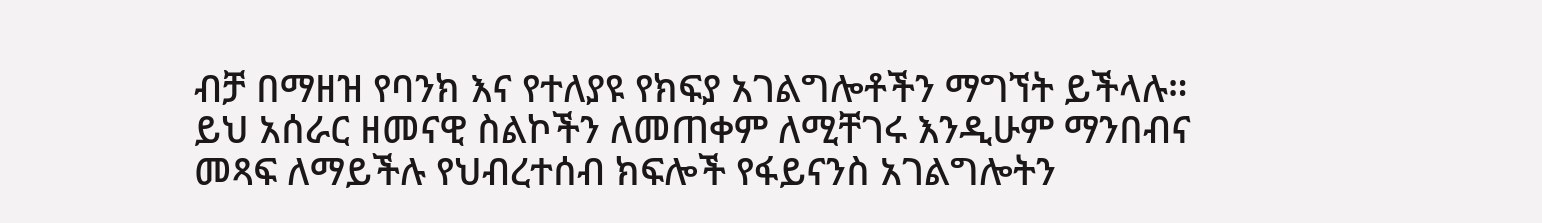ብቻ በማዘዝ የባንክ እና የተለያዩ የክፍያ አገልግሎቶችን ማግኘት ይችላሉ። ይህ አሰራር ዘመናዊ ስልኮችን ለመጠቀም ለሚቸገሩ እንዲሁም ማንበብና መጻፍ ለማይችሉ የህብረተሰብ ክፍሎች የፋይናንስ አገልግሎትን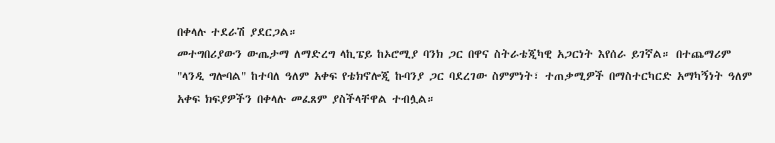በቀላሉ ተደራሽ ያደርጋል።
መተግበሪያውን ውጤታማ ለማድረግ ላኪፔይ ከኦሮሚያ ባንክ ጋር በዋና ስትራቴጂካዊ አጋርነት እየሰራ ይገኛል። በተጨማሪም "ላንዲ ግሎባል" ከተባለ ዓለም አቀፍ የቴክኖሎጂ ኩባንያ ጋር ባደረገው ስምምነት፣ ተጠቃሚዎች በማስተርካርድ አማካኝነት ዓለም አቀፍ ክፍያዎችን በቀላሉ መፈጸም ያስችላቸዋል ተብሏል።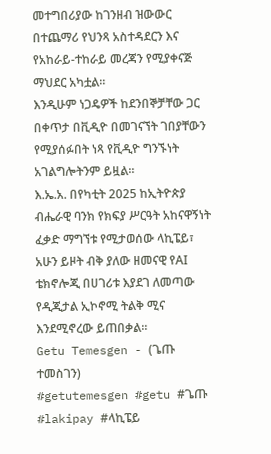መተግበሪያው ከገንዘብ ዝውውር በተጨማሪ የህንጻ አስተዳደርን እና የአከራይ-ተከራይ መረጃን የሚያቀናጅ ማህደር አካቷል።
እንዲሁም ነጋዴዎች ከደንበኞቻቸው ጋር በቀጥታ በቪዲዮ በመገናኘት ገበያቸውን የሚያሰፉበት ነጻ የቪዲዮ ግንኙነት አገልግሎትንም ይዟል።
እ.ኤ.አ. በየካቲት 2025 ከኢትዮጵያ ብሔራዊ ባንክ የክፍያ ሥርዓት አከናዋኝነት ፈቃድ ማግኘቱ የሚታወሰው ላኪፔይ፣ አሁን ይዞት ብቅ ያለው ዘመናዊ የAI ቴክኖሎጂ በሀገሪቱ እያደገ ለመጣው የዲጂታል ኢኮኖሚ ትልቅ ሚና እንደሚኖረው ይጠበቃል።
Getu Temesgen - (ጌጡ ተመስገን)
#getutemesgen #getu #ጌጡ #lakipay #ላኪፔይ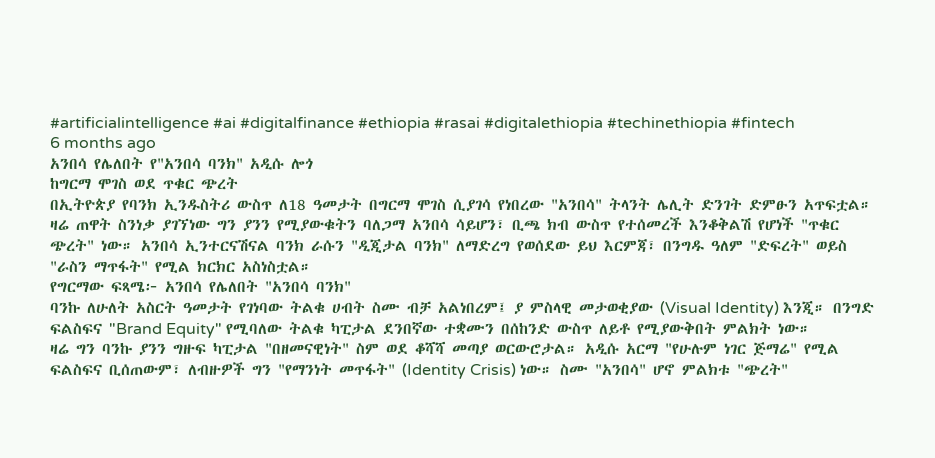#artificialintelligence #ai #digitalfinance #ethiopia #rasai #digitalethiopia #techinethiopia #fintech
6 months ago
አንበሳ የሌለበት የ"አንበሳ ባንክ" አዲሱ ሎጎ
ከግርማ ሞገስ ወደ ጥቁር ጭረት
በኢትዮጵያ የባንክ ኢንዱስትሪ ውስጥ ለ18 ዓመታት በግርማ ሞገስ ሲያገሳ የነበረው "አንበሳ" ትላንት ሌሊት ድንገት ድምፁን አጥፍቷል።
ዛሬ ጠዋት ስንነቃ ያገኘነው ግን ያንን የሚያውቁትን ባለጋማ አንበሳ ሳይሆን፣ ቢጫ ክብ ውስጥ የተሰመረች እንቆቅልሽ የሆነች "ጥቁር ጭረት" ነው። አንበሳ ኢንተርናሽናል ባንክ ራሱን "ዲጂታል ባንክ" ለማድረግ የወሰደው ይህ እርምጃ፣ በንግዱ ዓለም "ድፍረት" ወይስ "ራስን ማጥፋት" የሚል ክርክር አስነስቷል።
የግርማው ፍጻሜ፦ አንበሳ የሌለበት "አንበሳ ባንክ"
ባንኩ ለሁለት አስርት ዓመታት የገነባው ትልቁ ሀብት ስሙ ብቻ አልነበረም፤ ያ ምስላዊ መታወቂያው (Visual Identity) እንጂ። በንግድ ፍልስፍና "Brand Equity" የሚባለው ትልቁ ካፒታል ደንበኛው ተቋሙን በሰከንድ ውስጥ ለይቶ የሚያውቅበት ምልክት ነው።
ዛሬ ግን ባንኩ ያንን ግዙፍ ካፒታል "በዘመናዊነት" ስም ወደ ቆሻሻ መጣያ ወርውሮታል። አዲሱ አርማ "የሁሉም ነገር ጅማሬ" የሚል ፍልስፍና ቢሰጠውም፣ ለብዙዎች ግን "የማንነት መጥፋት" (Identity Crisis) ነው። ስሙ "አንበሳ" ሆኖ ምልክቱ "ጭረት"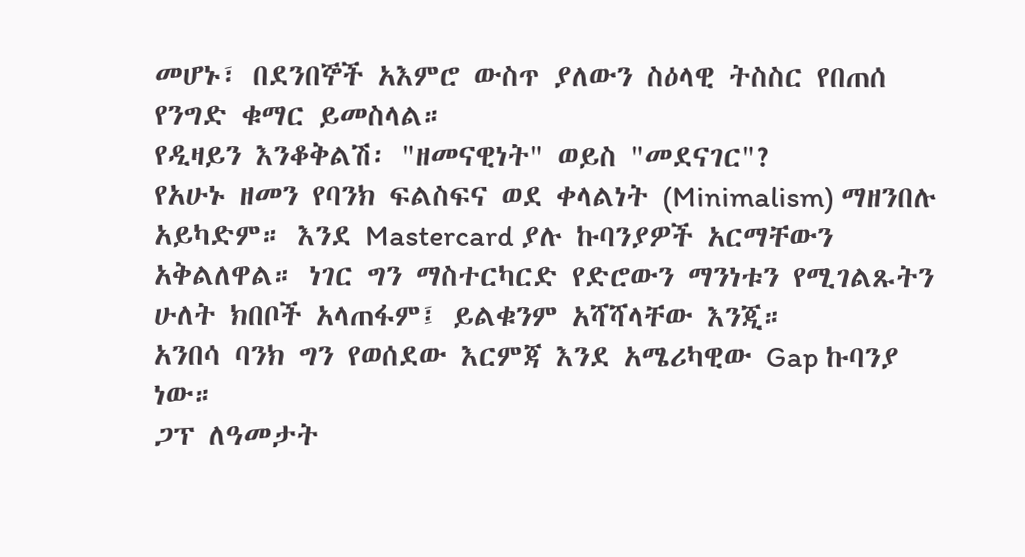መሆኑ፣ በደንበኞች አእምሮ ውስጥ ያለውን ስዕላዊ ትስስር የበጠሰ የንግድ ቁማር ይመስላል።
የዲዛይን እንቆቅልሽ፡ "ዘመናዊነት" ወይስ "መደናገር"?
የአሁኑ ዘመን የባንክ ፍልስፍና ወደ ቀላልነት (Minimalism) ማዘንበሉ አይካድም። እንደ Mastercard ያሉ ኩባንያዎች አርማቸውን አቅልለዋል። ነገር ግን ማስተርካርድ የድሮውን ማንነቱን የሚገልጹትን ሁለት ክበቦች አላጠፋም፤ ይልቁንም አሻሻላቸው እንጂ።
አንበሳ ባንክ ግን የወሰደው እርምጃ እንደ አሜሪካዊው Gap ኩባንያ ነው።
ጋፕ ለዓመታት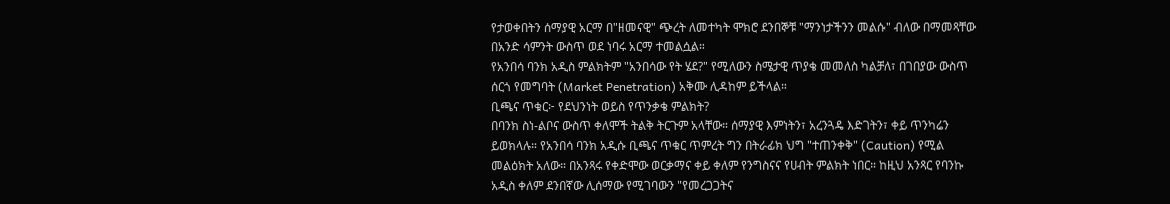የታወቀበትን ሰማያዊ አርማ በ"ዘመናዊ" ጭረት ለመተካት ሞክሮ ደንበኞቹ "ማንነታችንን መልሱ" ብለው በማመጻቸው በአንድ ሳምንት ውስጥ ወደ ነባሩ አርማ ተመልሷል።
የአንበሳ ባንክ አዲስ ምልክትም "አንበሳው የት ሄደ?" የሚለውን ስሜታዊ ጥያቄ መመለስ ካልቻለ፣ በገበያው ውስጥ ሰርጎ የመግባት (Market Penetration) አቅሙ ሊዳከም ይችላል።
ቢጫና ጥቁር፦ የደህንነት ወይስ የጥንቃቄ ምልክት?
በባንክ ስነ-ልቦና ውስጥ ቀለሞች ትልቅ ትርጉም አላቸው። ሰማያዊ እምነትን፣ አረንጓዴ እድገትን፣ ቀይ ጥንካሬን ይወክላሉ። የአንበሳ ባንክ አዲሱ ቢጫና ጥቁር ጥምረት ግን በትራፊክ ህግ "ተጠንቀቅ" (Caution) የሚል መልዕክት አለው። በአንጻሩ የቀድሞው ወርቃማና ቀይ ቀለም የንግስናና የሀብት ምልክት ነበር። ከዚህ አንጻር የባንኩ አዲስ ቀለም ደንበኛው ሊሰማው የሚገባውን "የመረጋጋትና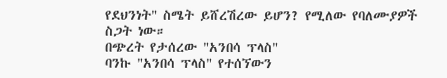የደህንነት" ስሜት ይሸረሽረው ይሆን? የሚለው የባለሙያዎች ስጋት ነው።
በጭረት የታሰረው "አንበሳ ፕላስ"
ባንኩ "አንበሳ ፕላስ" የተሰኘውን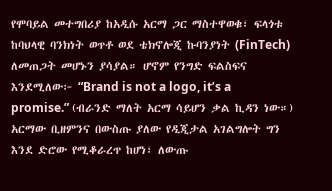የሞባይል መተግበሪያ ከአዲሱ አርማ ጋር ማስተዋወቁ፣ ፍላጎቱ ከባህላዊ ባንክነት ወጥቶ ወደ ቴክኖሎጂ ኩባንያነት (FinTech) ለመጠጋት መሆኑን ያሳያል። ሆኖም የንግድ ፍልስፍና እንደሚለው፦ “Brand is not a logo, it’s a promise.” (ብራንድ ማለት አርማ ሳይሆን ቃል ኪዳን ነው።)
አርማው ቢዘምንና በውስጡ ያለው የዲጂታል አገልግሎት ግን እንደ ድሮው የሚቆራረጥ ከሆነ፣ ለውጡ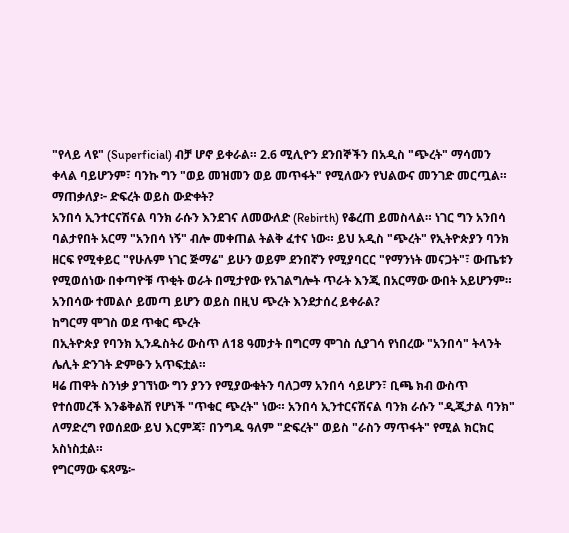"የላይ ላዩ" (Superficial) ብቻ ሆኖ ይቀራል። 2.6 ሚሊዮን ደንበኞችን በአዲስ "ጭረት" ማሳመን ቀላል ባይሆንም፣ ባንኩ ግን "ወይ መዝመን ወይ መጥፋት" የሚለውን የህልውና መንገድ መርጧል።
ማጠቃለያ፦ ድፍረት ወይስ ውድቀት?
አንበሳ ኢንተርናሽናል ባንክ ራሱን እንደገና ለመውለድ (Rebirth) የቆረጠ ይመስላል። ነገር ግን አንበሳ ባልታየበት አርማ "አንበሳ ነኝ" ብሎ መቀጠል ትልቅ ፈተና ነው። ይህ አዲስ "ጭረት" የኢትዮጵያን ባንክ ዘርፍ የሚቀይር "የሁሉም ነገር ጅማሬ" ይሁን ወይም ደንበኛን የሚያባርር "የማንነት መናጋት"፣ ውጤቱን የሚወሰነው በቀጣዮቹ ጥቂት ወራት በሚታየው የአገልግሎት ጥራት እንጂ በአርማው ውበት አይሆንም።
አንበሳው ተመልሶ ይመጣ ይሆን ወይስ በዚህ ጭረት እንደታሰረ ይቀራል?
ከግርማ ሞገስ ወደ ጥቁር ጭረት
በኢትዮጵያ የባንክ ኢንዱስትሪ ውስጥ ለ18 ዓመታት በግርማ ሞገስ ሲያገሳ የነበረው "አንበሳ" ትላንት ሌሊት ድንገት ድምፁን አጥፍቷል።
ዛሬ ጠዋት ስንነቃ ያገኘነው ግን ያንን የሚያውቁትን ባለጋማ አንበሳ ሳይሆን፣ ቢጫ ክብ ውስጥ የተሰመረች እንቆቅልሽ የሆነች "ጥቁር ጭረት" ነው። አንበሳ ኢንተርናሽናል ባንክ ራሱን "ዲጂታል ባንክ" ለማድረግ የወሰደው ይህ እርምጃ፣ በንግዱ ዓለም "ድፍረት" ወይስ "ራስን ማጥፋት" የሚል ክርክር አስነስቷል።
የግርማው ፍጻሜ፦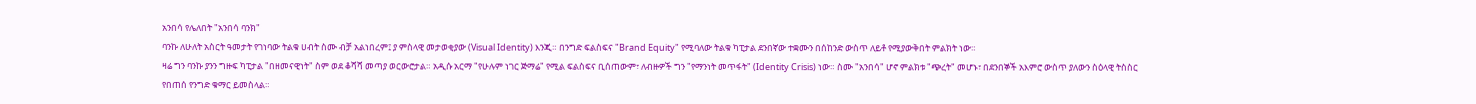አንበሳ የሌለበት "አንበሳ ባንክ"
ባንኩ ለሁለት አስርት ዓመታት የገነባው ትልቁ ሀብት ስሙ ብቻ አልነበረም፤ ያ ምስላዊ መታወቂያው (Visual Identity) እንጂ። በንግድ ፍልስፍና "Brand Equity" የሚባለው ትልቁ ካፒታል ደንበኛው ተቋሙን በሰከንድ ውስጥ ለይቶ የሚያውቅበት ምልክት ነው።
ዛሬ ግን ባንኩ ያንን ግዙፍ ካፒታል "በዘመናዊነት" ስም ወደ ቆሻሻ መጣያ ወርውሮታል። አዲሱ አርማ "የሁሉም ነገር ጅማሬ" የሚል ፍልስፍና ቢሰጠውም፣ ለብዙዎች ግን "የማንነት መጥፋት" (Identity Crisis) ነው። ስሙ "አንበሳ" ሆኖ ምልክቱ "ጭረት" መሆኑ፣ በደንበኞች አእምሮ ውስጥ ያለውን ስዕላዊ ትስስር የበጠሰ የንግድ ቁማር ይመስላል።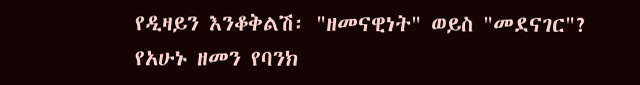የዲዛይን እንቆቅልሽ፡ "ዘመናዊነት" ወይስ "መደናገር"?
የአሁኑ ዘመን የባንክ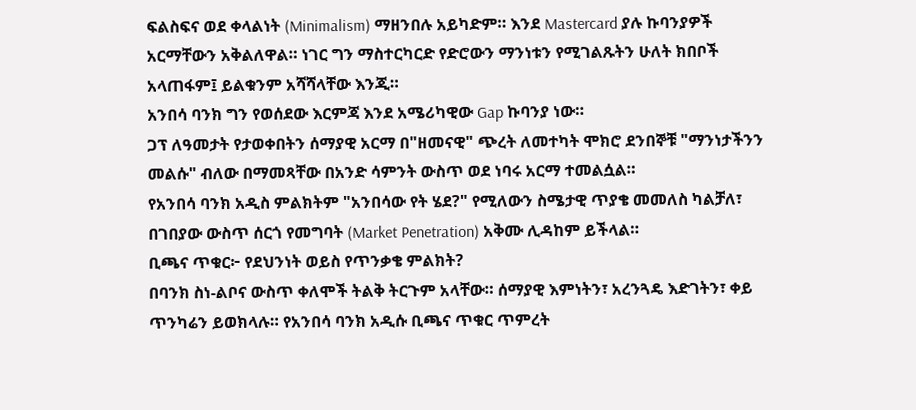ፍልስፍና ወደ ቀላልነት (Minimalism) ማዘንበሉ አይካድም። እንደ Mastercard ያሉ ኩባንያዎች አርማቸውን አቅልለዋል። ነገር ግን ማስተርካርድ የድሮውን ማንነቱን የሚገልጹትን ሁለት ክበቦች አላጠፋም፤ ይልቁንም አሻሻላቸው እንጂ።
አንበሳ ባንክ ግን የወሰደው እርምጃ እንደ አሜሪካዊው Gap ኩባንያ ነው።
ጋፕ ለዓመታት የታወቀበትን ሰማያዊ አርማ በ"ዘመናዊ" ጭረት ለመተካት ሞክሮ ደንበኞቹ "ማንነታችንን መልሱ" ብለው በማመጻቸው በአንድ ሳምንት ውስጥ ወደ ነባሩ አርማ ተመልሷል።
የአንበሳ ባንክ አዲስ ምልክትም "አንበሳው የት ሄደ?" የሚለውን ስሜታዊ ጥያቄ መመለስ ካልቻለ፣ በገበያው ውስጥ ሰርጎ የመግባት (Market Penetration) አቅሙ ሊዳከም ይችላል።
ቢጫና ጥቁር፦ የደህንነት ወይስ የጥንቃቄ ምልክት?
በባንክ ስነ-ልቦና ውስጥ ቀለሞች ትልቅ ትርጉም አላቸው። ሰማያዊ እምነትን፣ አረንጓዴ እድገትን፣ ቀይ ጥንካሬን ይወክላሉ። የአንበሳ ባንክ አዲሱ ቢጫና ጥቁር ጥምረት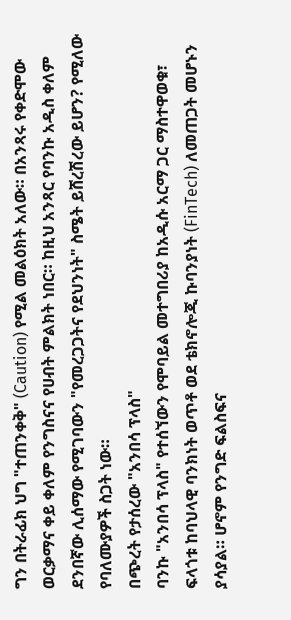ግን በትራፊክ ህግ "ተጠንቀቅ" (Caution) የሚል መልዕክት አለው። በአንጻሩ የቀድሞው ወርቃማና ቀይ ቀለም የንግስናና የሀብት ምልክት ነበር። ከዚህ አንጻር የባንኩ አዲስ ቀለም ደንበኛው ሊሰማው የሚገባውን "የመረጋጋትና የደህንነት" ስሜት ይሸረሽረው ይሆን? የሚለው የባለሙያዎች ስጋት ነው።
በጭረት የታሰረው "አንበሳ ፕላስ"
ባንኩ "አንበሳ ፕላስ" የተሰኘውን የሞባይል መተግበሪያ ከአዲሱ አርማ ጋር ማስተዋወቁ፣ ፍላጎቱ ከባህላዊ ባንክነት ወጥቶ ወደ ቴክኖሎጂ ኩባንያነት (FinTech) ለመጠጋት መሆኑን ያሳያል። ሆኖም የንግድ ፍልስፍና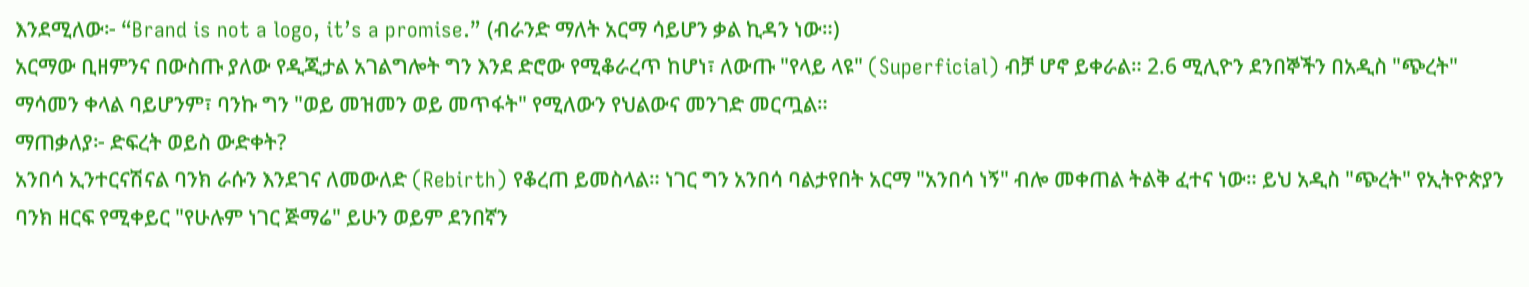እንደሚለው፦ “Brand is not a logo, it’s a promise.” (ብራንድ ማለት አርማ ሳይሆን ቃል ኪዳን ነው።)
አርማው ቢዘምንና በውስጡ ያለው የዲጂታል አገልግሎት ግን እንደ ድሮው የሚቆራረጥ ከሆነ፣ ለውጡ "የላይ ላዩ" (Superficial) ብቻ ሆኖ ይቀራል። 2.6 ሚሊዮን ደንበኞችን በአዲስ "ጭረት" ማሳመን ቀላል ባይሆንም፣ ባንኩ ግን "ወይ መዝመን ወይ መጥፋት" የሚለውን የህልውና መንገድ መርጧል።
ማጠቃለያ፦ ድፍረት ወይስ ውድቀት?
አንበሳ ኢንተርናሽናል ባንክ ራሱን እንደገና ለመውለድ (Rebirth) የቆረጠ ይመስላል። ነገር ግን አንበሳ ባልታየበት አርማ "አንበሳ ነኝ" ብሎ መቀጠል ትልቅ ፈተና ነው። ይህ አዲስ "ጭረት" የኢትዮጵያን ባንክ ዘርፍ የሚቀይር "የሁሉም ነገር ጅማሬ" ይሁን ወይም ደንበኛን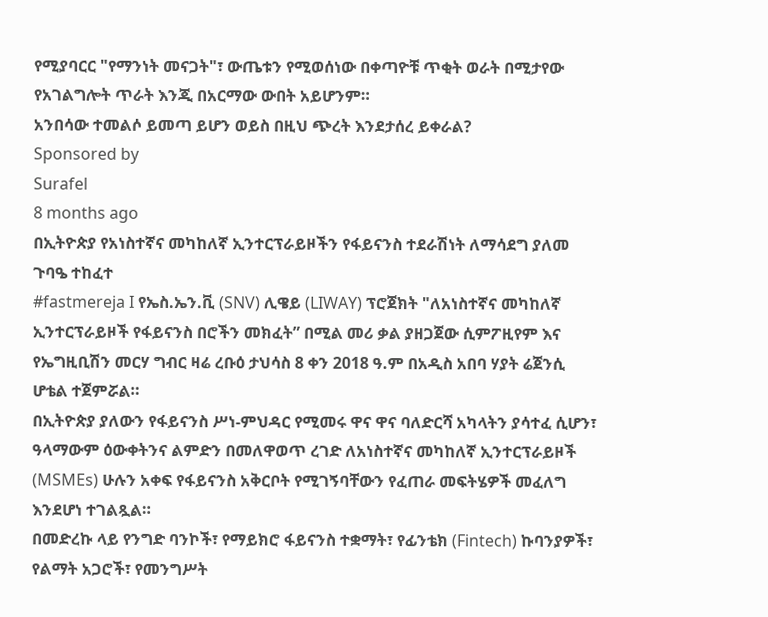የሚያባርር "የማንነት መናጋት"፣ ውጤቱን የሚወሰነው በቀጣዮቹ ጥቂት ወራት በሚታየው የአገልግሎት ጥራት እንጂ በአርማው ውበት አይሆንም።
አንበሳው ተመልሶ ይመጣ ይሆን ወይስ በዚህ ጭረት እንደታሰረ ይቀራል?
Sponsored by
Surafel
8 months ago
በኢትዮጵያ የአነስተኛና መካከለኛ ኢንተርፕራይዞችን የፋይናንስ ተደራሽነት ለማሳደግ ያለመ ጉባዔ ተከፈተ
#fastmereja I የኤስ.ኤን.ቪ (SNV) ሊዌይ (LIWAY) ፕሮጀክት "ለአነስተኛና መካከለኛ ኢንተርፕራይዞች የፋይናንስ በሮችን መክፈት” በሚል መሪ ቃል ያዘጋጀው ሲምፖዚየም እና የኤግዚቢሽን መርሃ ግብር ዛሬ ረቡዕ ታህሳስ 8 ቀን 2018 ዓ.ም በአዲስ አበባ ሃያት ሬጀንሲ ሆቴል ተጀምሯል።
በኢትዮጵያ ያለውን የፋይናንስ ሥነ-ምህዳር የሚመሩ ዋና ዋና ባለድርሻ አካላትን ያሳተፈ ሲሆን፣ ዓላማውም ዕውቀትንና ልምድን በመለዋወጥ ረገድ ለአነስተኛና መካከለኛ ኢንተርፕራይዞች (MSMEs) ሁሉን አቀፍ የፋይናንስ አቅርቦት የሚገኝባቸውን የፈጠራ መፍትሄዎች መፈለግ እንደሆነ ተገልጿል።
በመድረኩ ላይ የንግድ ባንኮች፣ የማይክሮ ፋይናንስ ተቋማት፣ የፊንቴክ (Fintech) ኩባንያዎች፣ የልማት አጋሮች፣ የመንግሥት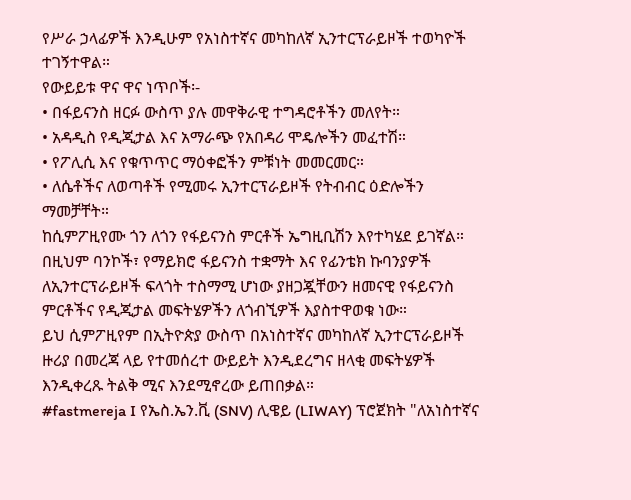የሥራ ኃላፊዎች እንዲሁም የአነስተኛና መካከለኛ ኢንተርፕራይዞች ተወካዮች ተገኝተዋል።
የውይይቱ ዋና ዋና ነጥቦች፡-
• በፋይናንስ ዘርፉ ውስጥ ያሉ መዋቅራዊ ተግዳሮቶችን መለየት።
• አዳዲስ የዲጂታል እና አማራጭ የአበዳሪ ሞዴሎችን መፈተሽ።
• የፖሊሲ እና የቁጥጥር ማዕቀፎችን ምቹነት መመርመር።
• ለሴቶችና ለወጣቶች የሚመሩ ኢንተርፕራይዞች የትብብር ዕድሎችን ማመቻቸት።
ከሲምፖዚየሙ ጎን ለጎን የፋይናንስ ምርቶች ኤግዚቢሽን እየተካሄደ ይገኛል። በዚህም ባንኮች፣ የማይክሮ ፋይናንስ ተቋማት እና የፊንቴክ ኩባንያዎች ለኢንተርፕራይዞች ፍላጎት ተስማሚ ሆነው ያዘጋጇቸውን ዘመናዊ የፋይናንስ ምርቶችና የዲጂታል መፍትሄዎችን ለጎብኚዎች እያስተዋወቁ ነው።
ይህ ሲምፖዚየም በኢትዮጵያ ውስጥ በአነስተኛና መካከለኛ ኢንተርፕራይዞች ዙሪያ በመረጃ ላይ የተመሰረተ ውይይት እንዲደረግና ዘላቂ መፍትሄዎች እንዲቀረጹ ትልቅ ሚና እንደሚኖረው ይጠበቃል።
#fastmereja I የኤስ.ኤን.ቪ (SNV) ሊዌይ (LIWAY) ፕሮጀክት "ለአነስተኛና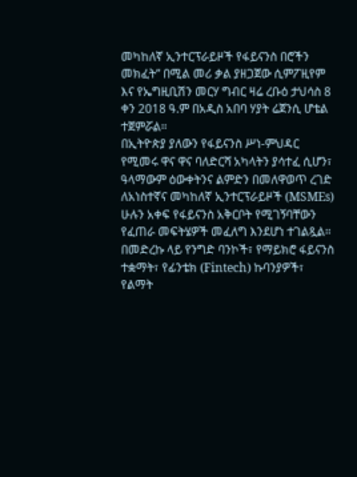መካከለኛ ኢንተርፕራይዞች የፋይናንስ በሮችን መክፈት” በሚል መሪ ቃል ያዘጋጀው ሲምፖዚየም እና የኤግዚቢሽን መርሃ ግብር ዛሬ ረቡዕ ታህሳስ 8 ቀን 2018 ዓ.ም በአዲስ አበባ ሃያት ሬጀንሲ ሆቴል ተጀምሯል።
በኢትዮጵያ ያለውን የፋይናንስ ሥነ-ምህዳር የሚመሩ ዋና ዋና ባለድርሻ አካላትን ያሳተፈ ሲሆን፣ ዓላማውም ዕውቀትንና ልምድን በመለዋወጥ ረገድ ለአነስተኛና መካከለኛ ኢንተርፕራይዞች (MSMEs) ሁሉን አቀፍ የፋይናንስ አቅርቦት የሚገኝባቸውን የፈጠራ መፍትሄዎች መፈለግ እንደሆነ ተገልጿል።
በመድረኩ ላይ የንግድ ባንኮች፣ የማይክሮ ፋይናንስ ተቋማት፣ የፊንቴክ (Fintech) ኩባንያዎች፣ የልማት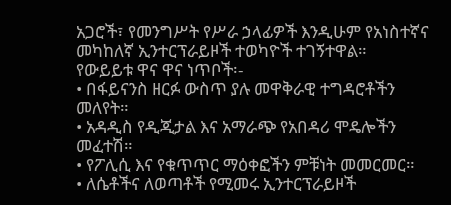አጋሮች፣ የመንግሥት የሥራ ኃላፊዎች እንዲሁም የአነስተኛና መካከለኛ ኢንተርፕራይዞች ተወካዮች ተገኝተዋል።
የውይይቱ ዋና ዋና ነጥቦች፡-
• በፋይናንስ ዘርፉ ውስጥ ያሉ መዋቅራዊ ተግዳሮቶችን መለየት።
• አዳዲስ የዲጂታል እና አማራጭ የአበዳሪ ሞዴሎችን መፈተሽ።
• የፖሊሲ እና የቁጥጥር ማዕቀፎችን ምቹነት መመርመር።
• ለሴቶችና ለወጣቶች የሚመሩ ኢንተርፕራይዞች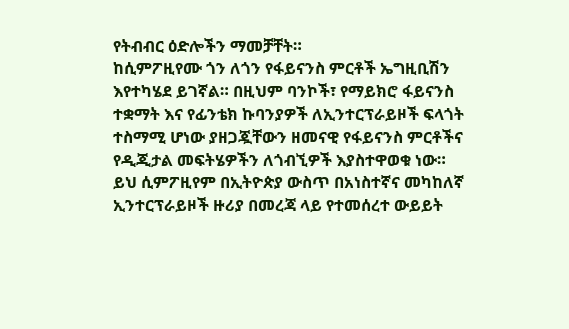የትብብር ዕድሎችን ማመቻቸት።
ከሲምፖዚየሙ ጎን ለጎን የፋይናንስ ምርቶች ኤግዚቢሽን እየተካሄደ ይገኛል። በዚህም ባንኮች፣ የማይክሮ ፋይናንስ ተቋማት እና የፊንቴክ ኩባንያዎች ለኢንተርፕራይዞች ፍላጎት ተስማሚ ሆነው ያዘጋጇቸውን ዘመናዊ የፋይናንስ ምርቶችና የዲጂታል መፍትሄዎችን ለጎብኚዎች እያስተዋወቁ ነው።
ይህ ሲምፖዚየም በኢትዮጵያ ውስጥ በአነስተኛና መካከለኛ ኢንተርፕራይዞች ዙሪያ በመረጃ ላይ የተመሰረተ ውይይት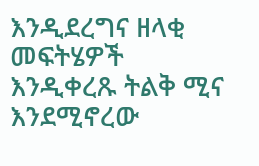እንዲደረግና ዘላቂ መፍትሄዎች እንዲቀረጹ ትልቅ ሚና እንደሚኖረው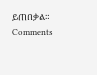ይጠበቃል።
Comments